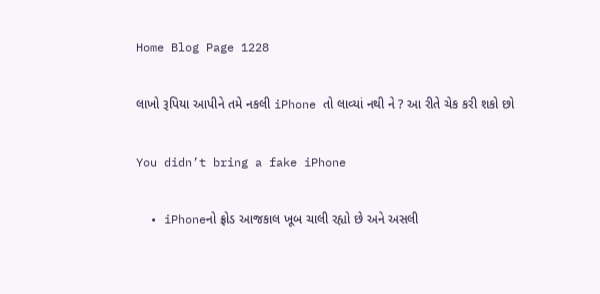Home Blog Page 1228

લાખો રૂપિયા આપીને તમે નકલી iPhone તો લાવ્યાં નથી ને ? આ રીતે ચેક કરી શકો છો

You didn’t bring a fake iPhone

  • iPhoneનો ફ્રોડ આજકાલ ખૂબ ચાલી રહ્યો છે અને અસલી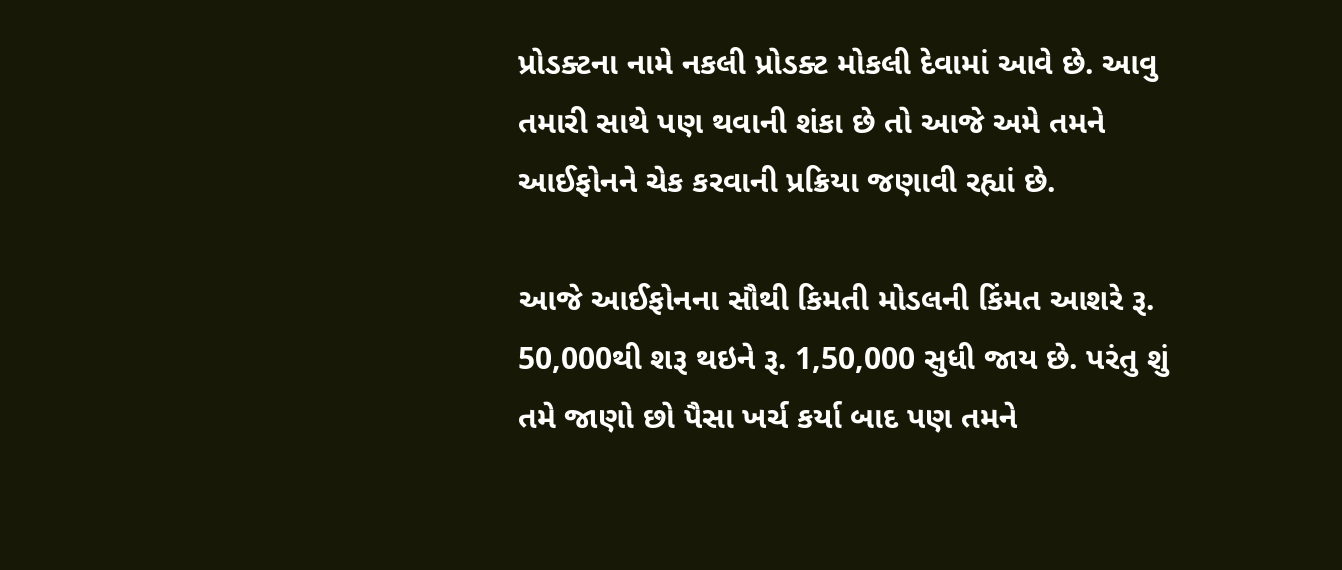પ્રોડક્ટના નામે નકલી પ્રોડક્ટ મોકલી દેવામાં આવે છે. આવુ તમારી સાથે પણ થવાની શંકા છે તો આજે અમે તમને આઈફોનને ચેક કરવાની પ્રક્રિયા જણાવી રહ્યાં છે.

આજે આઈફોનના સૌથી કિમતી મોડલની કિંમત આશરે રૂ. 50,000થી શરૂ થઇને રૂ. 1,50,000 સુધી જાય છે. પરંતુ શું તમે જાણો છો પૈસા ખર્ચ કર્યા બાદ પણ તમને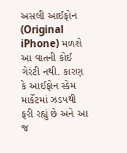અસલી આઈફોન (Original iPhone) મળશે આ વાતની કોઈ ગેરંટી નથી. કારણ કે આઈફોન સ્કેમ માર્કેટમાં ઝડપથી ફરી રહ્યું છે અને આ જ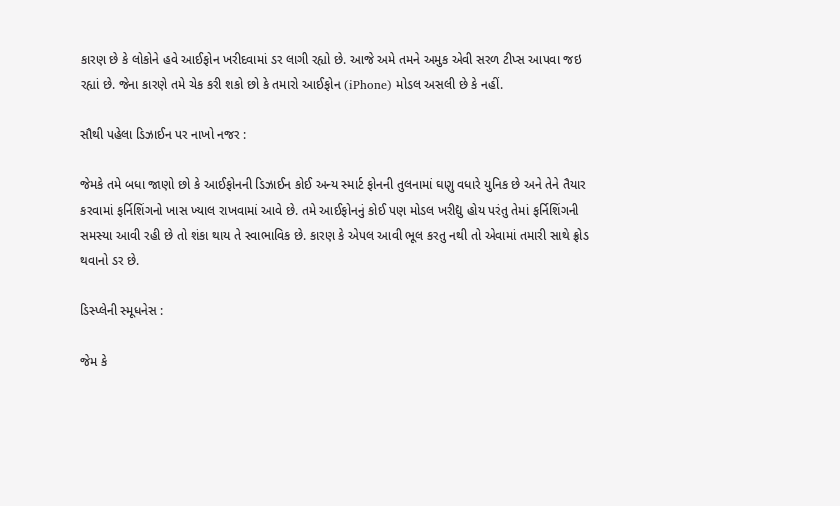કારણ છે કે લોકોને હવે આઈફોન ખરીદવામાં ડર લાગી રહ્યો છે. આજે અમે તમને અમુક એવી સરળ ટીપ્સ આપવા જઇ રહ્યાં છે. જેના કારણે તમે ચેક કરી શકો છો કે તમારો આઈફોન (iPhone) મોડલ અસલી છે કે નહીં.

સૌથી પહેલા ડિઝાઈન પર નાખો નજર :

જેમકે તમે બધા જાણો છો કે આઈફોનની ડિઝાઈન કોઈ અન્ય સ્માર્ટ ફોનની તુલનામાં ઘણુ વધારે યુનિક છે અને તેને તૈયાર કરવામાં ફર્નિશિંગનો ખાસ ખ્યાલ રાખવામાં આવે છે. તમે આઈફોનનું કોઈ પણ મોડલ ખરીદ્યુ હોય પરંતુ તેમાં ફર્નિશિંગની સમસ્યા આવી રહી છે તો શંકા થાય તે સ્વાભાવિક છે. કારણ કે એપલ આવી ભૂલ કરતુ નથી તો એવામાં તમારી સાથે ફ્રોડ થવાનો ડર છે.

ડિસ્પ્લેની સ્મૂધનેસ :

જેમ કે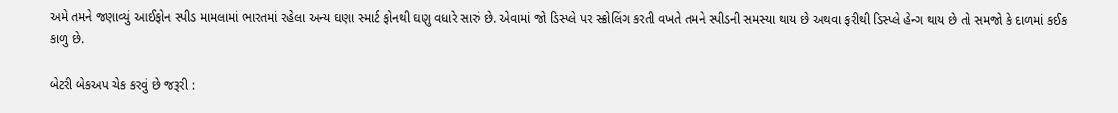અમે તમને જણાવ્યું આઈફોન સ્પીડ મામલામાં ભારતમાં રહેલા અન્ય ઘણા સ્માર્ટ ફોનથી ઘણુ વધારે સારું છે. એવામાં જો ડિસ્પ્લે પર સ્ક્રોલિંગ કરતી વખતે તમને સ્પીડની સમસ્યા થાય છે અથવા ફરીથી ડિસ્પ્લે હેન્ગ થાય છે તો સમજો કે દાળમાં કઈક કાળુ છે.

બેટરી બેકઅપ ચેક કરવું છે જરૂરી :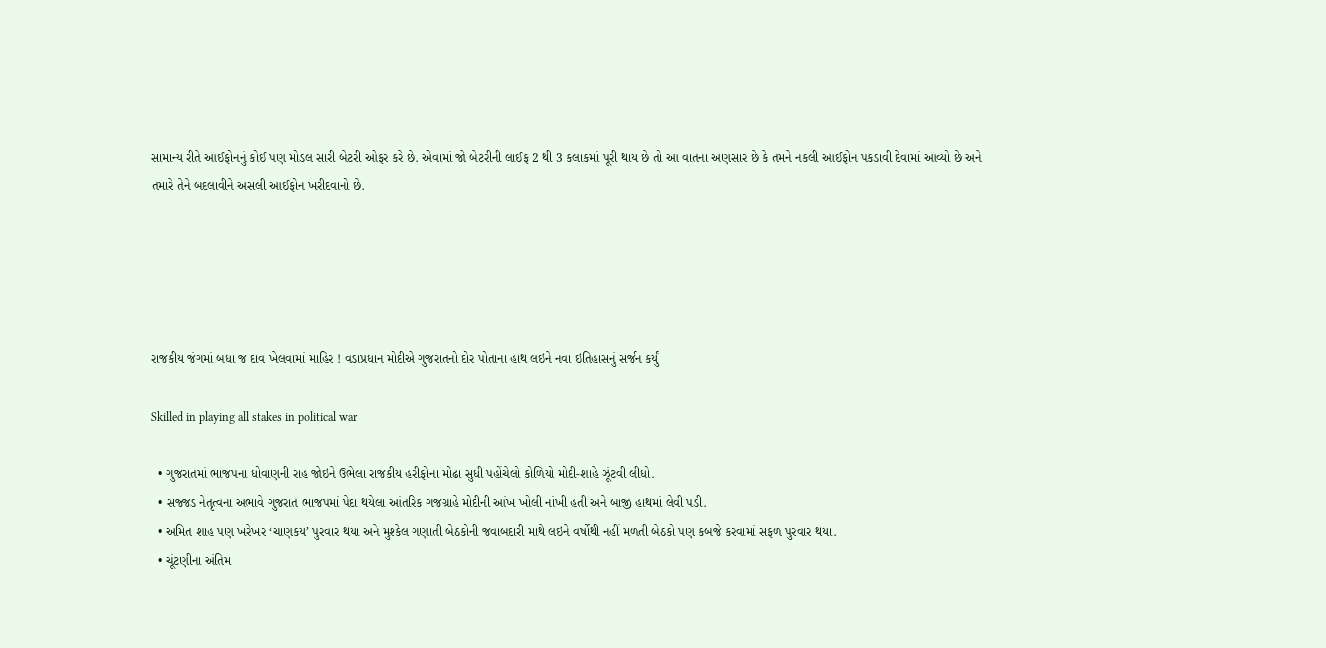સામાન્ય રીતે આઈફોનનું કોઈ પણ મોડલ સારી બેટરી ઓફર કરે છે. એવામાં જો બેટરીની લાઈફ 2 થી 3 કલાકમાં પૂરી થાય છે તો આ વાતના અણસાર છે કે તમને નકલી આઈફોન પકડાવી દેવામાં આવ્યો છે અને તમારે તેને બદલાવીને અસલી આઈફોન ખરીદવાનો છે.





રાજકીય જંગમાં બધા જ દાવ ખેલવામાં માહિર ! વડાપ્રધાન મોદીએ ગુજરાતનો દોર પોતાના હાથ લઇને નવા ઇતિહાસનું સર્જન કર્યું

Skilled in playing all stakes in political war

  • ગુજરાતમાં ભાજપના ધોવાણની રાહ જોઇને ઉભેલા રાજકીય હરીફોના મોઢા સુધી પહોંચેલો કોળિયો મોદી-શાહે ઝૂંટવી લીધો.
  • સજ્જડ નેતૃત્વના અભાવે ગુજરાત ભાજપમાં પેદા થયેલા આંતરિક ગજગ્રાહે મોદીની આંખ ખોલી નાંખી હતી અને બાજી હાથમાં લેવી પડી.
  • અમિત શાહ પણ ખરેખર ‘ચાણકય’ પુરવાર થયા અને મુશ્કેલ ગણાતી બેઠકોની જવાબદારી માથે લઇને વર્ષોથી નહીં મળતી બેઠકો પણ કબજે કરવામાં સફળ પુરવાર થયા.
  • ચૂંટણીના અંતિમ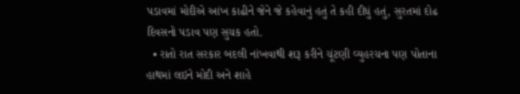પડાવમાં મોદીએ આંખ કાઢીને જેને જે કહેવાનું હતું તે કહી દીધું હતું, સુરતમાં દોઢ દિવસનો પડાવ પણ સુચક હતો.
  • રાતો રાત સરકાર બદલી નાંખવાથી શરૂ કરીને ચૂંટણી વ્યુહરચના પણ પોતાના હાથમાં લઇને મોદી અને શાહે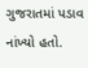ગુજરાતમાં પડાવ નાંખ્યો હતો.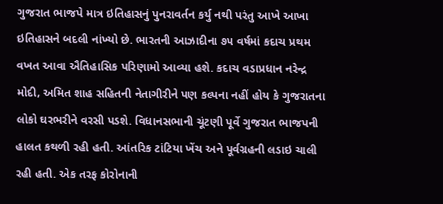ગુજરાત ભાજપે માત્ર ઇ‌‌‌તિહાસનું પુનરાવર્તન કર્યુ નથી પરંતુ આખે આખા ઇ‌‌તિહાસને બદલી નાંખ્યો છે. ભારતની આઝાદીના ૭૫ વર્ષમાં કદાચ પ્રથમ વખત આવા ઐ‌‌તિહા‌સિક પ‌રિણામો આવ્યા હશે. કદાચ વડાપ્રધાન નરેન્દ્ર મોદી, અ‌‌‌મિત શાહ સ‌હિતની નેતાગીરીને પણ કલ્પના નહીં હોય કે ગુજરાતના લોકો ઘરભરીને વરસી પડશે. વિધાનસભાની ચૂંટણી પૂર્વે ગુજરાત ભાજપની હાલત કથળી રહી હતી. આંત‌‌‌રિક ટાં‌ટિયા ખેંચ અને પૂર્વગ્રહની લડાઇ ચાલી રહી હતી. એક તરફ કોરોનાની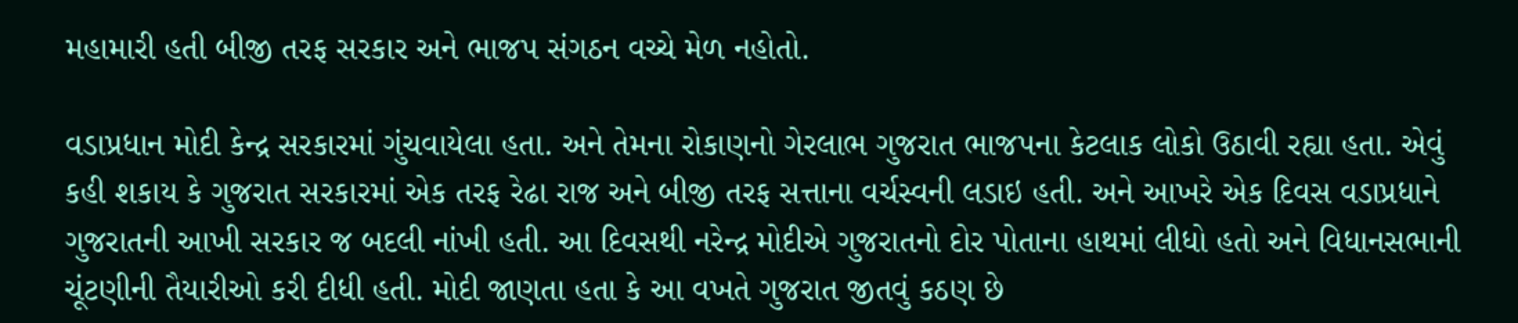મહામારી હતી બીજી તરફ સરકાર અને ભાજપ સંગઠન વચ્ચે મેળ નહોતો.

વડાપ્રધાન મોદી કેન્દ્ર સરકારમાં ગુંચવાયેલા હતા. અને તેમના રોકાણનો ગેરલાભ ગુજરાત ભાજપના કેટલાક લોકો ઉઠાવી રહ્યા હતા. એવું કહી શકાય કે ગુજરાત સરકારમાં એક તરફ રેઢા રાજ અને બીજી તરફ સત્તાના વર્ચસ્વની લડાઇ હતી. અને આખરે એક ‌દિવસ વડાપ્રધાને ગુજરાતની આખી સરકાર જ બદલી નાંખી હતી. આ ‌દિવસથી નરેન્દ્ર મોદીએ ગુજરાતનો દોર પોતાના હાથમાં લીધો હતો અને ‌વિધાનસભાની ચૂંટણીની તૈયારીઓ કરી દીધી હતી. મોદી જાણતા હતા કે આ વખતે ગુજરાત જીતવું કઠણ છે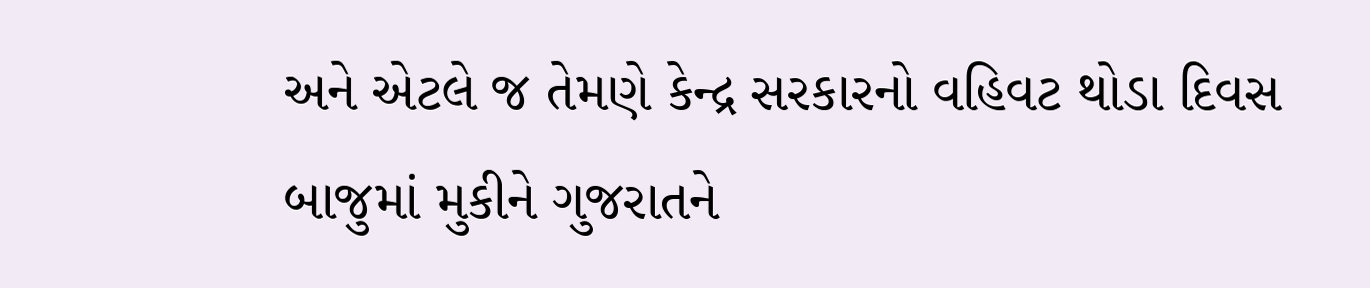અને એટલે જ તેમણે કેન્દ્ર સરકારનો વહિવટ થોડા દિવસ બાજુમાં મુકીને ગુજરાતને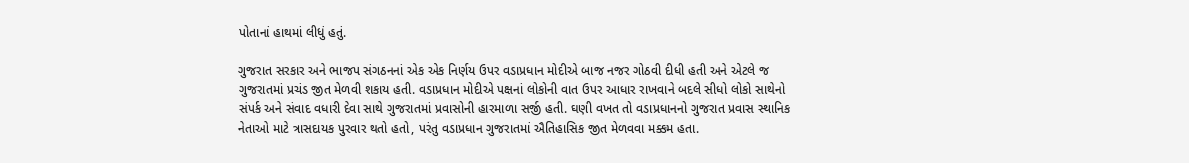પોતાનાં હાથમાં લીધું હતું.

ગુજરાત સરકાર અને ભાજપ સંગઠનનાં એક એક નિર્ણય ઉપર વડાપ્રધાન મોદીએ બાજ નજર ગોઠવી દીધી હતી અને એટલે જ ગુજરાતમાં પ્રચંડ જીત મેળવી શકાય હતી. વડાપ્રધાન મોદીએ પક્ષનાં લોકોની વાત ઉપર આધાર રાખવાને બદલે સીધો લોકો સાથેનો સંપર્ક અને સંવાદ વધારી દેવા સાથે ગુજરાતમાં પ્રવાસોની હારમાળા સર્જી હતી. ઘણી વખત તો વડાપ્રધાનનો ગુજરાત પ્રવાસ સ્થાનિક નેતાઓ માટે ત્રાસદાયક પુરવાર થતો હતો, પરંતુ વડાપ્રધાન ગુજરાતમાં ઐતિહાસિક જીત મેળવવા મક્કમ હતા.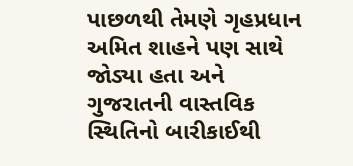પાછળથી તેમણે ગૃહપ્રધાન અમિત શાહને પણ સાથે જોડ્યા હતા અને ગુજરાતની વાસ્તવિક સ્થિતિનો બારીકાઈથી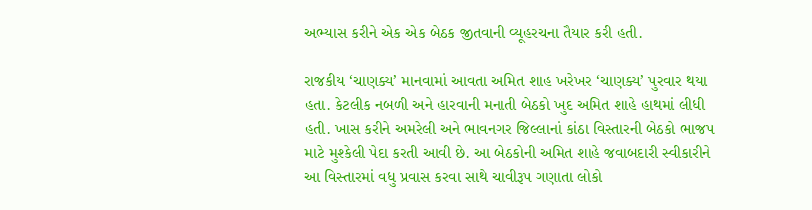અભ્યાસ કરીને એક એક બેઠક જીતવાની વ્યૂહરચના તૈયાર કરી હતી.

રાજકીય ‘ચાણક્ય’ માનવામાં આવતા અમિત શાહ ખરેખર ‘ચાણક્ય’ પુરવાર થયા હતા. કેટલીક નબળી અને હારવાની મનાતી બેઠકો ખુદ અમિત શાહે હાથમાં લીધી હતી. ખાસ કરીને અમરેલી અને ભાવનગર જિલ્લાનાં કાંઠા વિસ્તારની બેઠકો ભાજપ માટે મુશ્કેલી પેદા કરતી આવી છે. આ બેઠકોની અમિત શાહે જવાબદારી સ્વીકારીને આ વિસ્તારમાં વધુ પ્રવાસ કરવા સાથે ચાવીરૂપ ગણાતા લોકો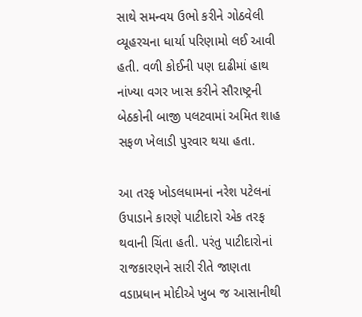સાથે સમન્વય ઉભો કરીને ગોઠવેલી વ્યૂહરચના ધાર્યા પરિણામો લઈ આવી હતી. વળી કોઈની પણ દાઢીમાં હાથ નાંખ્યા વગર ખાસ કરીને સૌરાષ્ટ્રની બેઠકોની બાજી પલટવામાં અમિત શાહ સફળ ખેલાડી પુરવાર થયા હતા.

આ તરફ ખોડલધામનાં નરેશ પટેલનાં ઉપાડાને કારણે પાટીદારો એક તરફ થવાની ચિંતા હતી. પરંતુ પાટીદારોનાં રાજકારણને સારી રીતે જાણતા વડાપ્રધાન મોદીએ ખુબ જ આસાનીથી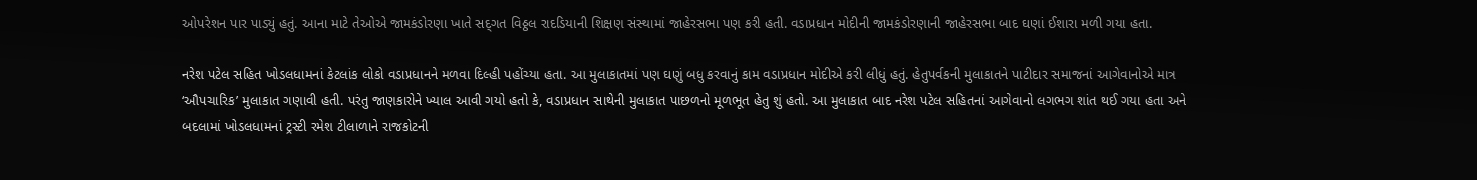ઓપરેશન પાર પાડ્યું હતું. આના માટે તેઓએ જામકંડોરણા ખાતે સદ્‍ગત વિઠ્ઠલ રાદડિયાની શિક્ષણ સંસ્થામાં જાહેરસભા પણ કરી હતી. વડાપ્રધાન મોદીની જામકંડોરણાની જાહેરસભા બાદ ઘણાં ઈશારા મળી ગયા હતા.

નરેશ પટેલ સહિત ખોડલધામનાં કેટલાંક લોકો વડાપ્રધાનને મળવા દિલ્હી પહોંચ્યા હતા. આ મુલાકાતમાં પણ ઘણું બધુ કરવાનું કામ વડાપ્રધાન મોદીએ કરી લીધું હતું. હેતુપર્વકની મુલાકાતને પાટીદાર સમાજનાં આગેવાનોએ માત્ર ‘ઔપચારિક’ મુલાકાત ગણાવી હતી. પરંતુ જાણકારોને ખ્યાલ આવી ગયો હતો કે, વડાપ્રધાન સાથેની મુલાકાત પાછળનો મૂળભૂત હેતુ શું હતો. આ મુલાકાત બાદ નરેશ પટેલ સહિતનાં આગેવાનો લગભગ શાંત થઈ ગયા હતા અને બદલામાં ખોડલધામનાં ટ્રસ્ટી રમેશ ટીલાળાને રાજકોટની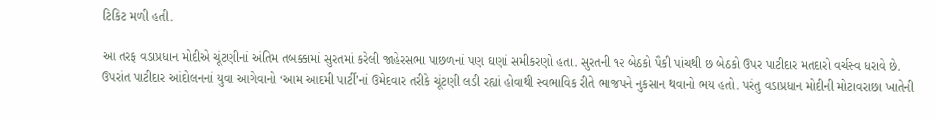ટિકિટ મળી હતી.

આ તરફ વડાપ્રધાન મોદીએ ચૂંટણીનાં અંતિમ તબક્કામાં સુરતમાં કરેલી જાહેરસભા પાછળનાં પણ ઘણાં સમીકરણો હતા. સુરતની ૧૨ બેઠકો પૈકી પાંચથી છ બેઠકો ઉપર પાટીદાર મતદારો વર્ચસ્વ ધરાવે છે. ઉપરાંત પાટીદાર આંદોલનનાં યુવા આગેવાનો ‘આમ આદમી પાર્ટી’નાં ઉમેદવાર તરીકે ચૂંટણી લડી રહ્યાં હોવાથી સ્વભાવિક રીતે ભાજપને નુકસાન થવાનો ભય હતો. પરંતુ વડાપ્રધાન મોદીની મોટાવરાછા ખાતેની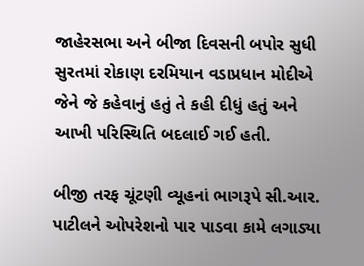જાહેરસભા અને બીજા દિવસની બપોર સુધી સુરતમાં રોકાણ દરમિયાન વડાપ્રધાન મોદીએ જેને જે કહેવાનું હતું તે કહી દીધું હતું અને આખી પરિસ્થિતિ બદલાઈ ગઈ હતી.

બીજી તરફ ચૂંટણી વ્યૂહનાં ભાગરૂપે સી.આર. પાટીલને ઓપરેશનો પાર પાડવા કામે લગાડ્યા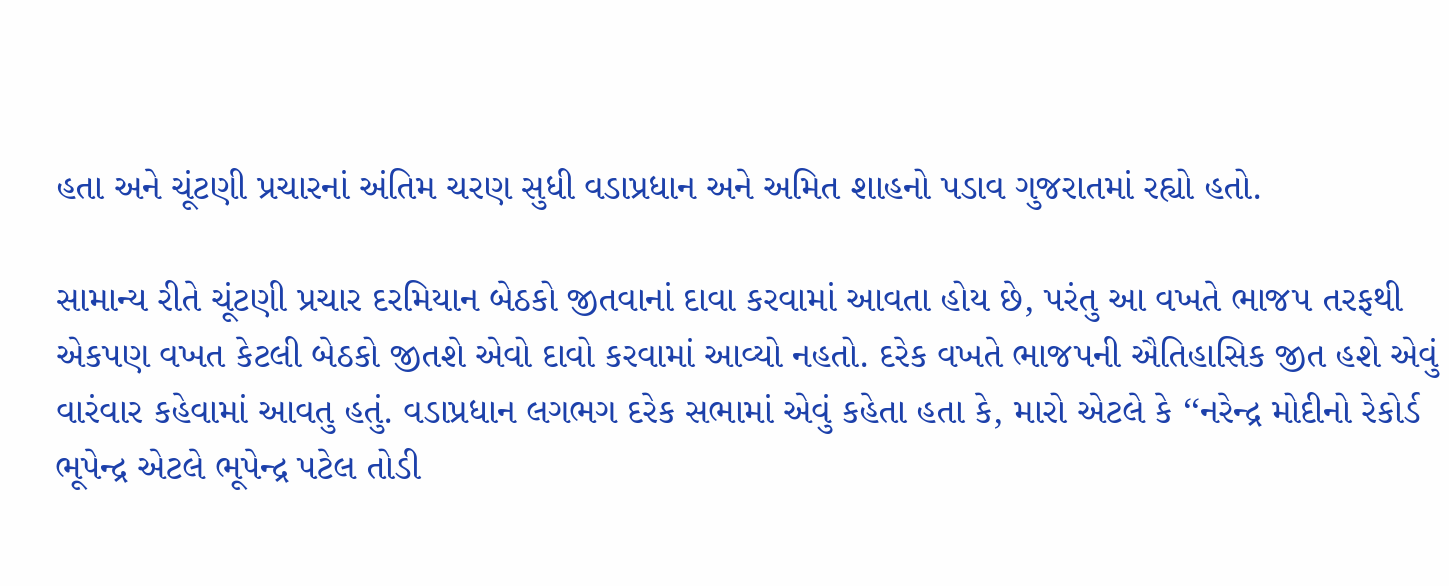હતા અને ચૂંટણી પ્રચારનાં અંતિમ ચરણ સુધી વડાપ્રધાન અને અમિત શાહનો પડાવ ગુજરાતમાં રહ્યો હતો.

સામાન્ય રીતે ચૂંટણી પ્રચાર દરમિયાન બેઠકો જીતવાનાં દાવા કરવામાં આવતા હોય છે, પરંતુ આ વખતે ભાજપ તરફથી એકપણ વખત કેટલી બેઠકો જીતશે એવો દાવો કરવામાં આવ્યો નહતો. દરેક વખતે ભાજપની ઐતિહાસિક જીત હશે એવું વારંવાર કહેવામાં આવતુ હતું. વડાપ્રધાન લગભગ દરેક સભામાં એવું કહેતા હતા કે, મારો એટલે કે ‘‘નરેન્દ્ર મોદીનો રેકોર્ડ ભૂપેન્દ્ર એટલે ભૂપેન્દ્ર પટેલ તોડી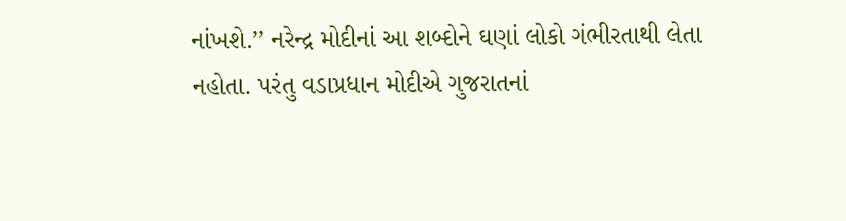નાંખશે.’’ નરેન્દ્ર મોદીનાં આ શબ્દોને ઘણાં લોકો ગંભીરતાથી લેતા નહોતા. પરંતુ વડાપ્રધાન મોદીએ ગુજરાતનાં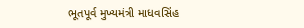ભૂતપૂર્વ મુખ્યમંત્રી માધવસિંહ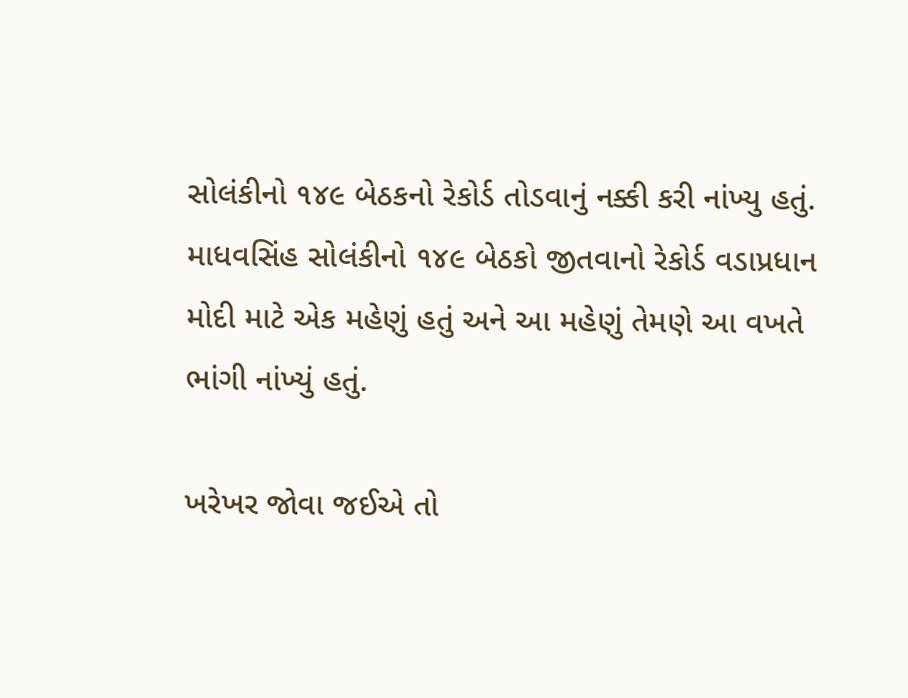સોલંકીનો ૧૪૯ બેઠકનો રેકોર્ડ તોડવાનું નક્કી કરી નાંખ્યુ હતું. માધવસિંહ સોલંકીનો ૧૪૯ બેઠકો જીતવાનો રેકોર્ડ વડાપ્રધાન મોદી માટે એક મહેણું હતું અને આ મહેણું તેમણે આ વખતે ભાંગી નાંખ્યું હતું.

ખરેખર જોવા જઈએ તો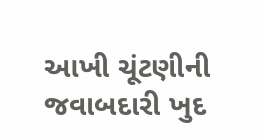આખી ચૂંટણીની જવાબદારી ખુદ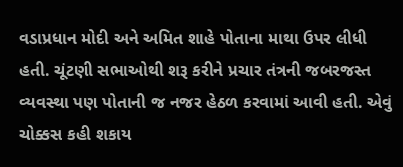વડાપ્રધાન મોદી અને અમિત શાહે પોતાના માથા ઉપર લીધી હતી. ચૂંટણી સભાઓથી શરૂ કરીને પ્રચાર તંત્રની જબરજસ્ત વ્યવસ્થા પણ પોતાની જ નજર હેઠળ કરવામાં આવી હતી. એવું ચોક્કસ કહી શકાય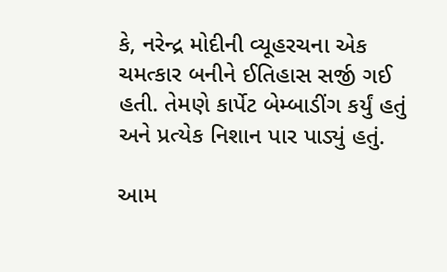કે, નરેન્દ્ર મોદીની વ્યૂહરચના એક ચમત્કાર બનીને ઈતિહાસ સર્જી ગઈ હતી. તેમણે કાર્પેટ બેમ્બાડીંગ કર્યું હતું અને પ્રત્યેક નિશાન પાર પાડ્યું હતું.

આમ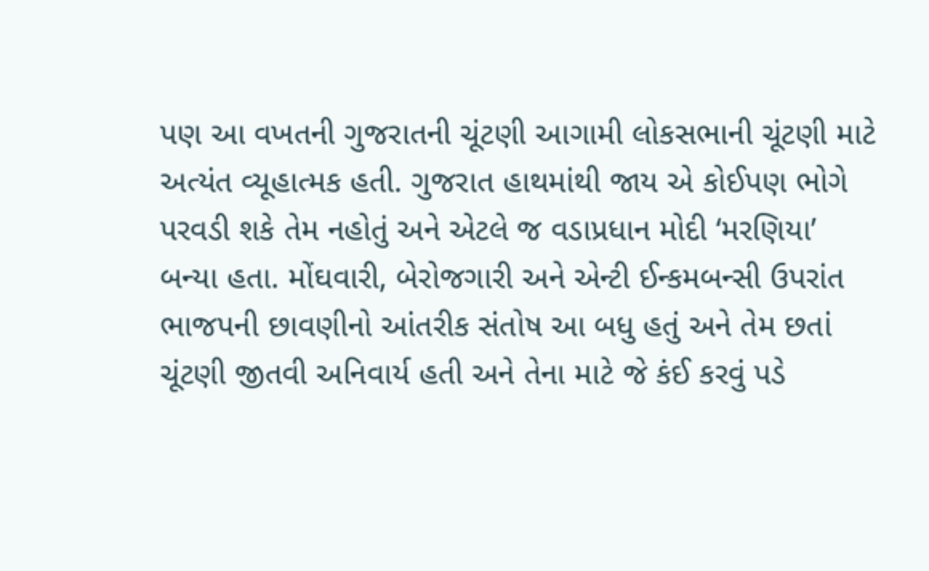પણ આ વખતની ગુજરાતની ચૂંટણી આગામી લોકસભાની ચૂંટણી માટે અત્યંત વ્યૂહાત્મક હતી. ગુજરાત હાથમાંથી જાય એ કોઈપણ ભોગે પરવડી શકે તેમ નહોતું અને એટલે જ વડાપ્રધાન મોદી ‘મરણિયા’ બન્યા હતા. મોંઘવારી, બેરોજગારી અને એન્ટી ઈન્કમબન્સી ઉપરાંત ભાજપની છાવણીનો આંતરીક સંતોષ આ બધુ હતું અને તેમ છતાં ચૂંટણી જીતવી અનિવાર્ય હતી અને તેના માટે જે કંઈ કરવું પડે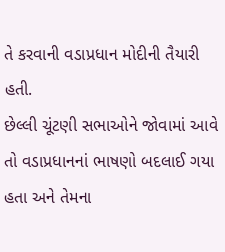તે કરવાની વડાપ્રધાન મોદીની તૈયારી હતી.
છેલ્લી ચૂંટણી સભાઓને જોવામાં આવે તો વડાપ્રધાનનાં ભાષણો બદલાઈ ગયા હતા અને તેમના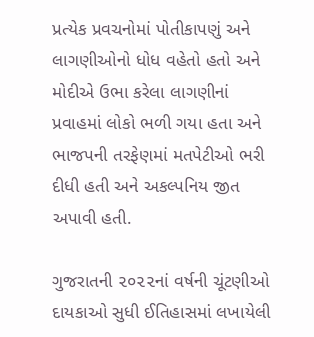પ્રત્યેક પ્રવચનોમાં પોતીકાપણું અને લાગણીઓનો ધોધ વહેતો હતો અને મોદીએ ઉભા કરેલા લાગણીનાં પ્રવાહમાં લોકો ભળી ગયા હતા અને ભાજપની તરફેણમાં મતપેટીઓ ભરી દીધી હતી અને અકલ્પનિય જીત અપાવી હતી.

ગુજરાતની ૨૦૨૨નાં વર્ષની ચૂંટણીઓ દાયકાઓ સુધી ઈતિહાસમાં લખાયેલી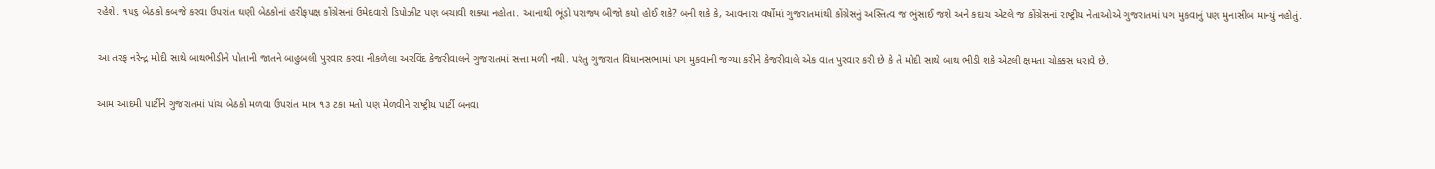રહેશે. ૧૫૬ બેઠકો કબજે કરવા ઉપરાંત ઘણી બેઠકોનાં હરીફપક્ષ કોંગ્રેસનાં ઉમેદવારો ડિપોઝીટ પણ બચાવી શક્યા નહોતા. આનાથી ભૂંડો પરાજ્ય બીજો કયો હોઈ શકે? બની શકે કે, આવનારા વર્ષોમાં ગુજરાતમાંથી કોંગ્રેસનું અસ્તિત્વ જ ભુંસાઈ જશે અને કદાચ એટલે જ કોંગ્રેસનાં રાષ્ટ્રીય નેતાઓએ ગુજરાતમાં પગ મુકવાનું પણ મુનાસીબ માન્યું નહોતું.

આ તરફ નરેન્દ્ર મોદી સાથે બાથભીડીને પોતાની જાતને બાહુબલી પુરવાર કરવા નીકળેલા અરવિંદ કેજરીવાલને ગુજરાતમાં સત્તા મળી નથી. પરંતુ ગુજરાત વિધાનસભામાં પગ મુકવાની જગ્યા કરીને કેજરીવાલે એક વાત પુરવાર કરી છે કે તે મોદી સાથે બાથ ભીડી શકે એટલી ક્ષમતા ચોક્કસ ધરાવે છે.

આમ આદમી પાર્ટીને ગુજરાતમાં પાંચ બેઠકો મળવા ઉપરાંત માત્ર ૧૩ ટકા મતો પણ મેળવીને રાષ્ટ્રીય પાર્ટી બનવા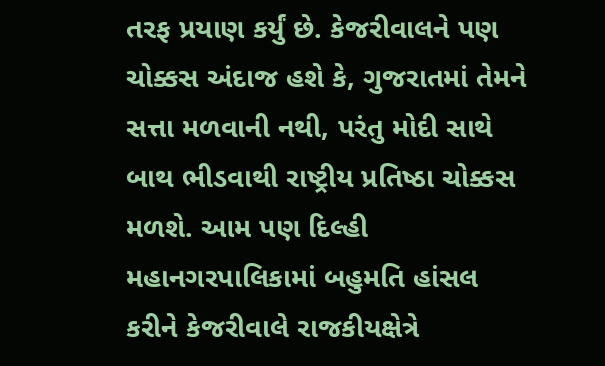તરફ પ્રયાણ કર્યું છે. કેજરીવાલને પણ ચોક્કસ અંદાજ હશે કે, ગુજરાતમાં તેમને સત્તા મળવાની નથી, પરંતુ મોદી સાથે બાથ ભીડવાથી રાષ્ટ્રીય પ્રતિષ્‍ઠા ચોક્કસ મળશે. આમ પણ દિલ્હી મહાનગરપાલિકામાં બહુમતિ હાંસલ કરીને કેજરીવાલે રાજકીયક્ષેત્રે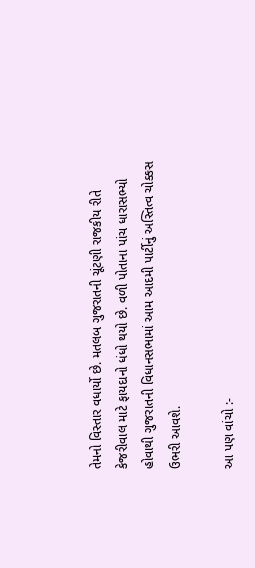તેમનો વિસ્તાર વધાર્યો છે. મતલબ ગુજરાતની ચૂંટણી રાજકીય રીતે કેજરીવાલ માટે ફાયદાનો ધંધો થયો છે. વળી પોતાના પાંચ ધારાસભ્યો હોવાથી ગુજરાતની વિધાનસભામાં આમ આદમી પાર્ટીનું અસ્તિત્વ ચોક્કસ ઉભરી આવશે.

આ પણ વાંચો :-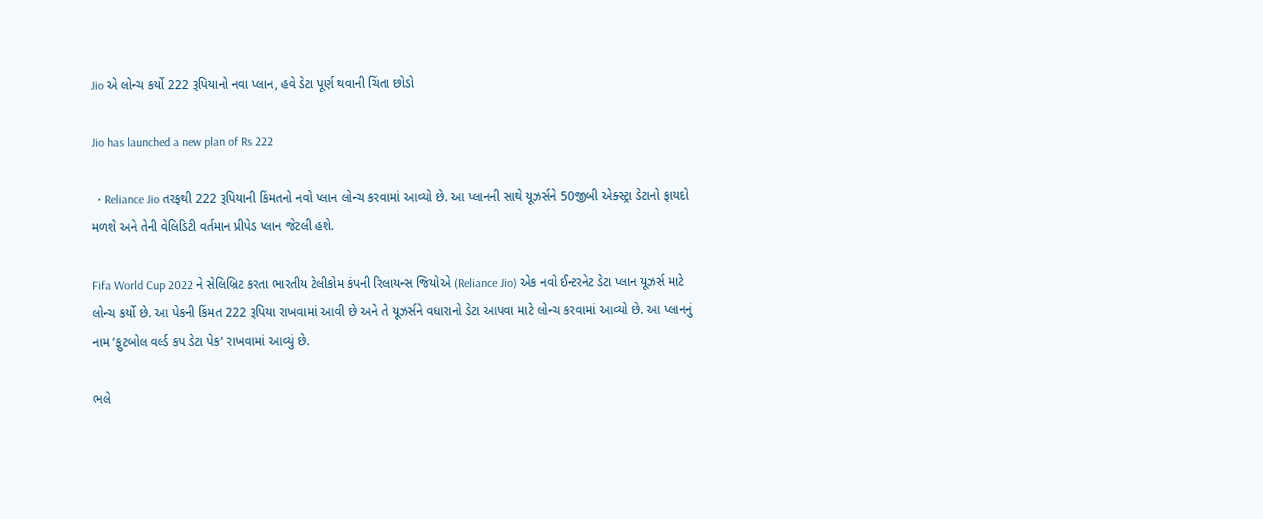Jio એ લોન્ચ કર્યો 222 રૂપિયાનો નવા પ્લાન, હવે ડેટા પૂર્ણ થવાની ચિંતા છોડો

Jio has launched a new plan of Rs 222

  • Reliance Jio તરફથી 222 રૂપિયાની કિંમતનો નવો પ્લાન લોન્ચ કરવામાં આવ્યો છે. આ પ્લાનની સાથે યૂઝર્સને 50જીબી એક્સ્ટ્રા ડેટાનો ફાયદો મળશે અને તેની વેલિડિટી વર્તમાન પ્રીપેડ પ્લાન જેટલી હશે.

Fifa World Cup 2022 ને સેલિબ્રિટ કરતા ભારતીય ટેલીકોમ કંપની રિલાયન્સ જિયોએ (Reliance Jio) એક નવો ઈન્ટરનેટ ડેટા પ્લાન યૂઝર્સ માટે લોન્ચ કર્યો છે. આ પેકની કિંમત 222 રૂપિયા રાખવામાં આવી છે અને તે યૂઝર્સને વધારાનો ડેટા આપવા માટે લોન્ચ કરવામાં આવ્યો છે. આ પ્લાનનું નામ ‘ફુટબોલ વર્લ્ડ કપ ડેટા પેક‘ રાખવામાં આવ્યું છે.

ભલે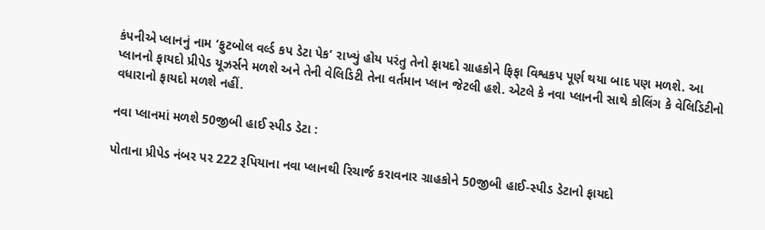કંપનીએ પ્લાનનું નામ ‘ફુટબોલ વર્લ્ડ કપ ડેટા પેક’ રાખ્યું હોય પરંતુ તેનો ફાયદો ગ્રાહકોને ફિફા વિશ્વકપ પૂર્ણ થયા બાદ પણ મળશે. આ પ્લાનનો ફાયદો પ્રીપેડ યૂઝર્સને મળશે અને તેની વેલિડિટી તેના વર્તમાન પ્લાન જેટલી હશે. એટલે કે નવા પ્લાનની સાથે કોલિંગ કે વેલિડિટીનો વધારાનો ફાયદો મળશે નહીં.

નવા પ્લાનમાં મળશે 50જીબી હાઈ સ્પીડ ડેટા :

પોતાના પ્રીપેડ નંબર પર 222 રૂપિયાના નવા પ્લાનથી રિચાર્જ કરાવનાર ગ્રાહકોને 50જીબી હાઈ-સ્પીડ ડેટાનો ફાયદો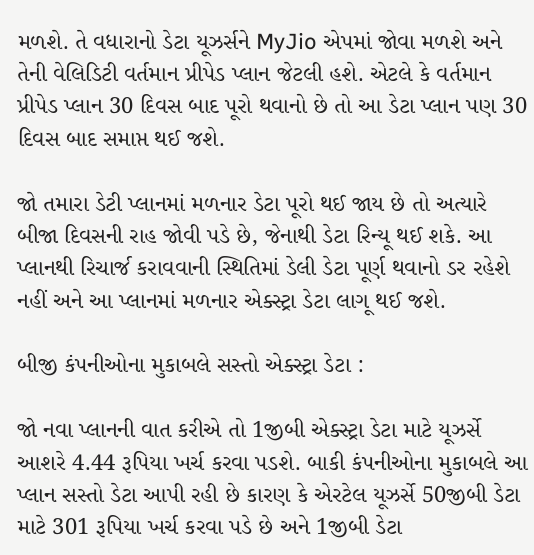મળશે. તે વધારાનો ડેટા યૂઝર્સને MyJio એપમાં જોવા મળશે અને તેની વેલિડિટી વર્તમાન પ્રીપેડ પ્લાન જેટલી હશે. એટલે કે વર્તમાન પ્રીપેડ પ્લાન 30 દિવસ બાદ પૂરો થવાનો છે તો આ ડેટા પ્લાન પણ 30 દિવસ બાદ સમાપ્ત થઈ જશે.

જો તમારા ડેટી પ્લાનમાં મળનાર ડેટા પૂરો થઈ જાય છે તો અત્યારે બીજા દિવસની રાહ જોવી પડે છે, જેનાથી ડેટા રિન્યૂ થઈ શકે. આ પ્લાનથી રિચાર્જ કરાવવાની સ્થિતિમાં ડેલી ડેટા પૂર્ણ થવાનો ડર રહેશે નહીં અને આ પ્લાનમાં મળનાર એક્સ્ટ્રા ડેટા લાગૂ થઈ જશે.

બીજી કંપનીઓના મુકાબલે સસ્તો એક્સ્ટ્રા ડેટા :

જો નવા પ્લાનની વાત કરીએ તો 1જીબી એક્સ્ટ્રા ડેટા માટે યૂઝર્સે આશરે 4.44 રૂપિયા ખર્ચ કરવા પડશે. બાકી કંપનીઓના મુકાબલે આ પ્લાન સસ્તો ડેટા આપી રહી છે કારણ કે એરટેલ યૂઝર્સે 50જીબી ડેટા માટે 301 રૂપિયા ખર્ચ કરવા પડે છે અને 1જીબી ડેટા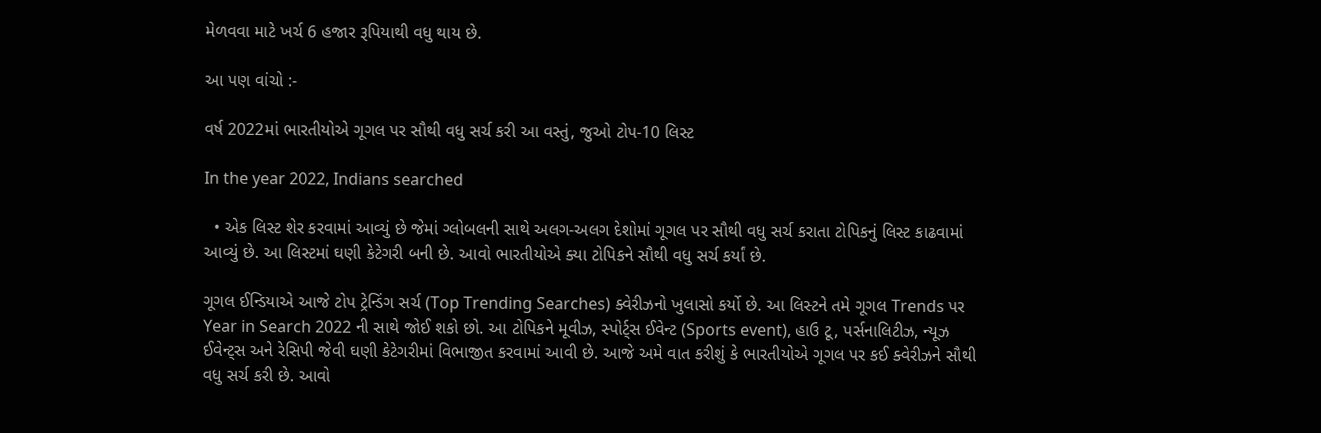મેળવવા માટે ખર્ચ 6 હજાર રૂપિયાથી વધુ થાય છે.

આ પણ વાંચો :-

વર્ષ 2022માં ભારતીયોએ ગૂગલ પર સૌથી વધુ સર્ચ કરી આ વસ્તું, જુઓ ટોપ-10 લિસ્ટ

In the year 2022, Indians searched

  • એક લિસ્ટ શેર કરવામાં આવ્યું છે જેમાં ગ્લોબલની સાથે અલગ-અલગ દેશોમાં ગૂગલ પર સૌથી વધુ સર્ચ કરાતા ટોપિકનું લિસ્ટ કાઢવામાં આવ્યું છે. આ લિસ્ટમાં ઘણી કેટેગરી બની છે. આવો ભારતીયોએ ક્યા ટોપિકને સૌથી વધુ સર્ચ કર્યાં છે.

ગૂગલ ઈન્ડિયાએ આજે ટોપ ટ્રેન્ડિંગ સર્ચ (Top Trending Searches) ક્વેરીઝનો ખુલાસો કર્યો છે. આ લિસ્ટને તમે ગૂગલ Trends પર Year in Search 2022 ની સાથે જોઈ શકો છો. આ ટોપિકને મૂવીઝ, સ્પોર્ટ્સ ઈવેન્ટ (Sports event), હાઉ ટૂ, પર્સનાલિટીઝ, ન્યૂઝ ઈવેન્ટ્સ અને રેસિપી જેવી ઘણી કેટેગરીમાં વિભાજીત કરવામાં આવી છે. આજે અમે વાત કરીશું કે ભારતીયોએ ગૂગલ પર કઈ ક્વેરીઝને સૌથી વધુ સર્ચ કરી છે. આવો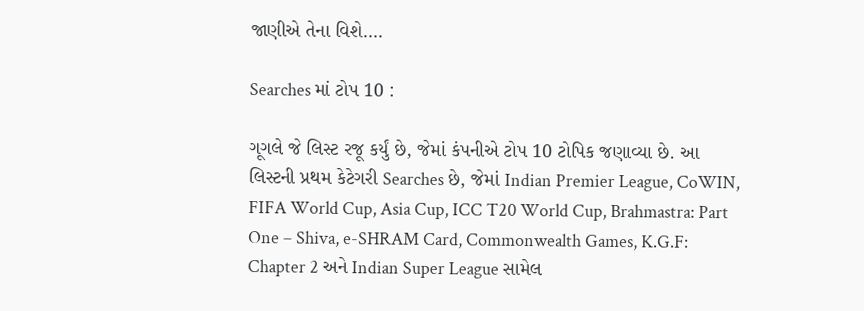જાણીએ તેના વિશે….

Searches માં ટોપ 10 :

ગૂગલે જે લિસ્ટ રજૂ કર્યું છે, જેમાં કંપનીએ ટોપ 10 ટોપિક જણાવ્યા છે. આ લિસ્ટની પ્રથમ કેટેગરી Searches છે, જેમાં Indian Premier League, CoWIN, FIFA World Cup, Asia Cup, ICC T20 World Cup, Brahmastra: Part One – Shiva, e-SHRAM Card, Commonwealth Games, K.G.F: Chapter 2 અને Indian Super League સામેલ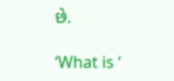છે.

‘What is ‘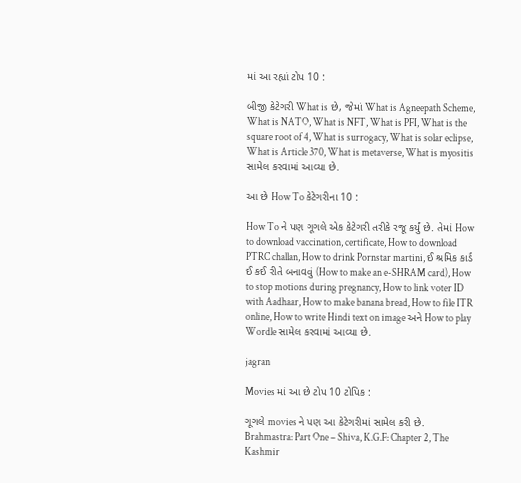માં આ રહ્યાં ટોપ 10 :

બીજી કેટેગરી What is છે, જેમાં What is Agneepath Scheme, What is NATO, What is NFT, What is PFI, What is the square root of 4, What is surrogacy, What is solar eclipse, What is Article 370, What is metaverse, What is myositis સામેલ કરવામાં આવ્યા છે.

આ છે How To કેટેગરીના 10 :

How To ને પણ ગૂગલે એક કેટેગરી તરીકે રજૂ કર્યું છે. તેમાં How to download vaccination, certificate, How to download PTRC challan, How to drink Pornstar martini, ઈ શ્રમિક કાર્ડ ઈ કઈ રીતે બનાવવું (How to make an e-SHRAM card), How to stop motions during pregnancy, How to link voter ID with Aadhaar, How to make banana bread, How to file ITR online, How to write Hindi text on image અને How to play Wordle સામેલ કરવામાં આવ્યા છે.

jagran

Movies માં આ છે ટોપ 10 ટોપિક :

ગૂગલે movies ને પણ આ કેટેગરીમાં સામેલ કરી છે.  Brahmastra: Part One – Shiva, K.G.F: Chapter 2, The Kashmir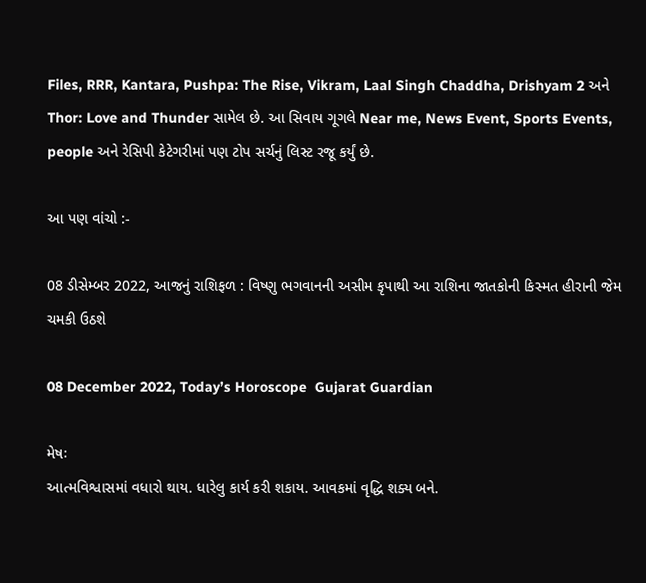Files, RRR, Kantara, Pushpa: The Rise, Vikram, Laal Singh Chaddha, Drishyam 2 અને Thor: Love and Thunder સામેલ છે. આ સિવાય ગૂગલે Near me, News Event, Sports Events, people અને રેસિપી કેટેગરીમાં પણ ટોપ સર્ચનું લિસ્ટ રજૂ કર્યું છે.

આ પણ વાંચો :-

08 ડીસેમ્બર 2022, આજનું રાશિફળ : વિષ્ણુ ભગવાનની અસીમ કૃપાથી આ રાશિના જાતકોની કિસ્મત હીરાની જેમ ચમકી ઉઠશે

08 December 2022, Today’s Horoscope  Gujarat Guardian

મેષઃ
આત્મવિશ્વાસમાં વધારો થાય. ધારેલુ કાર્ય કરી શકાય. આવકમાં વૃદ્ધિ શક્ય બને.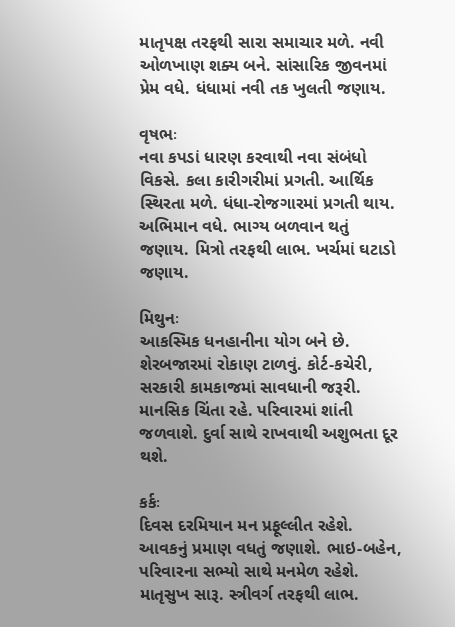માતૃપક્ષ તરફથી સારા સમાચાર મળે. નવી ઓળખાણ શક્ય બને. સાંસારિક જીવનમાં પ્રેમ વધે. ધંધામાં નવી તક ખુલતી જણાય.

વૃષભઃ
નવા કપડાં ધારણ કરવાથી નવા સંબંધો વિકસે. કલા કારીગરીમાં પ્રગતી. આર્થિક સ્થિરતા મળે. ધંધા-રોજગારમાં પ્રગતી થાય. અભિમાન વધે. ભાગ્ય બળવાન થતું જણાય. મિત્રો તરફથી લાભ. ખર્ચમાં ઘટાડો જણાય.

મિથુનઃ
આ‌કસ્મિક ધનહાનીના યોગ બને છે. શેરબજારમાં રોકાણ ટાળવું. કોર્ટ-કચેરી, સરકારી કામકાજમાં સાવધાની જરૂરી. માનસિક ચિંતા રહે. પરિવારમાં શાંતી જળવાશે. દુર્વા સાથે રાખવાથી અશુભતા દૂર થશે.

કર્કઃ
દિવસ દરમિયાન મન પ્રફૂલ્લીત રહેશે. આવકનું પ્રમાણ વધતું જણાશે. ભાઇ-બહેન, પરિવારના સભ્યો સાથે મનમેળ રહેશે. માતૃસુખ સારૂ. સ્ત્રીવર્ગ તરફથી લાભ.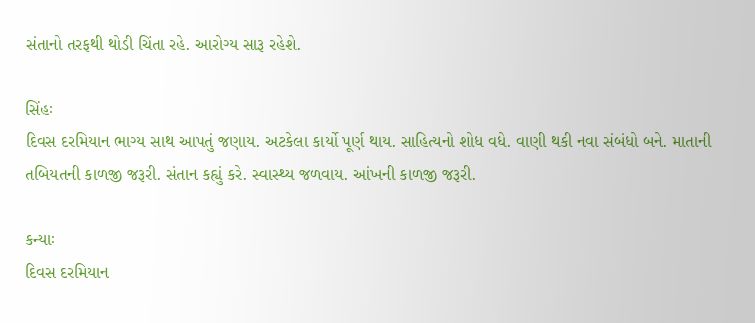સંતાનો તરફથી થોડી ચિંતા રહે. આરોગ્ય સારૂ રહેશે.

સિંહઃ
દિવસ દરમિયાન ભાગ્ય સાથ આપતું જણાય. અટકેલા કાર્યો પૂર્ણ થાય. સાહિત્યનો શોધ વધે. વાણી થકી નવા સંબંધો બને. માતાની તબિયતની કાળજી જરૂરી. સંતાન કહ્યું કરે. સ્વાસ્થ્ય જળવાય. આંખની કાળજી જરૂરી.

કન્યાઃ
દિવસ દરમિયાન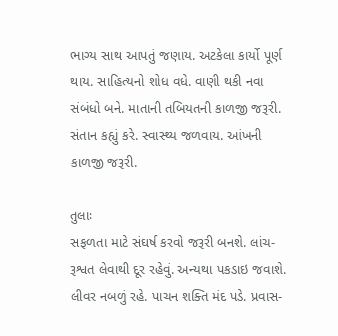ભાગ્ય સાથ આપતું જણાય. અટકેલા કાર્યો પૂર્ણ થાય. સાહિત્યનો શોધ વધે. વાણી થકી નવા સંબંધો બને. માતાની તબિયતની કાળજી જરૂરી. સંતાન કહ્યું કરે. સ્વાસ્થ્ય જળવાય. આંખની કાળજી જરૂરી.

તુલાઃ
સફળતા માટે સંઘર્ષ કરવો જરૂરી બનશે. લાંચ-રૂશ્વત લેવાથી દૂર રહેવું. અન્યથા પકડાઇ જવાશે. લીવર નબળું રહે. પાચન શક્તિ મંદ પડે. પ્રવાસ-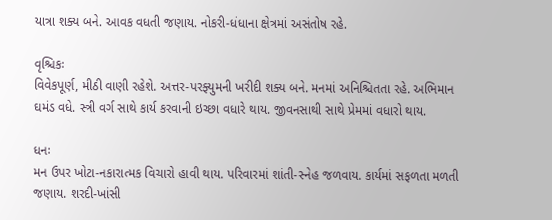યાત્રા શક્ય બને. આવક વધતી જણાય. નોકરી-ધંધાના ક્ષેત્રમાં અસંતોષ રહે.

વૃશ્ચિકઃ
વિવેકપૂર્ણ, મીઠી વાણી રહેશે. અત્તર-પરફ્યુમની ખરીદી શક્ય બને. મનમાં અનિશ્ચિતતા રહે. અભિમાન ઘમંડ વધે. સ્ત્રી વર્ગ સાથે કાર્ય કરવાની ઇચ્છા વધારે થાય. જીવનસાથી સાથે પ્રેમમાં વધારો થાય.

ધનઃ
મન ઉપર ખોટા-નકારાત્મક વિચારો હાવી થાય. પરિવારમાં શાંતી-સ્નેહ જળવાય. કાર્યમાં સફળતા મળતી જણાય. શરદી-ખાંસી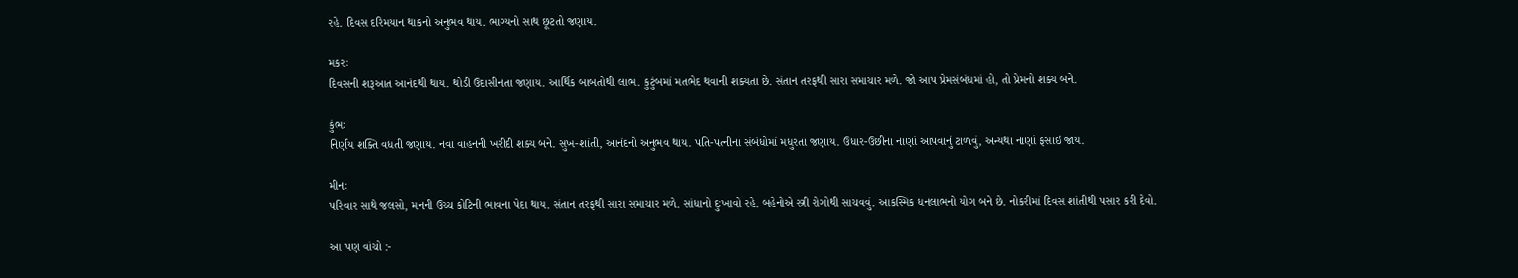રહે. દિવસ દર‌િમયાન થાકનો અનુભવ થાય. ભાગ્યનો સાથ છૂટતો જણાય.

મકરઃ
દિવસની શરૂઆત આનંદથી થાય. થોડી ઉદાસીનતા જણાય. આર્થિક બાબતોથી લાભ. કુટુંબમાં મતભેદ થવાની શક્યતા છે. સંતાન તરફથી સારા સમાચાર મળે. જો આપ પ્રેમસંબંધમાં હો, તો પ્રેમનો શક્ય બને.

કુંભઃ
નિર્ણય શક્તિ વધતી જણાય. નવા વાહનની ખરીદી શક્ય બને. સુખ-શાંતી, આનંદનો અનુભવ થાય. પતિ-પત્‍નીના સંબંધોમાં મધુરતા જણાય. ઉધાર-ઉછીના નાણાં આપવાનું ટાળવું, અન્યથા નાણાં ફસાઇ જાય.

મીનઃ
પરિવાર સાથે જલસો, મનની ઉચ્ચ કોટિની ભાવના પેદા થાય. સંતાન તરફથી સારા સમાચાર મળે. સાંધાનો દુઃખાવો રહે. બહેનોએ સ્ત્રી રોગોથી સાચવવું. આકસ્મિક ધનલાભનો યોગ બને છે. નોકરીમાં દિવસ શાંતીથી પસાર કરી દેવો.

આ પણ વાંચો :-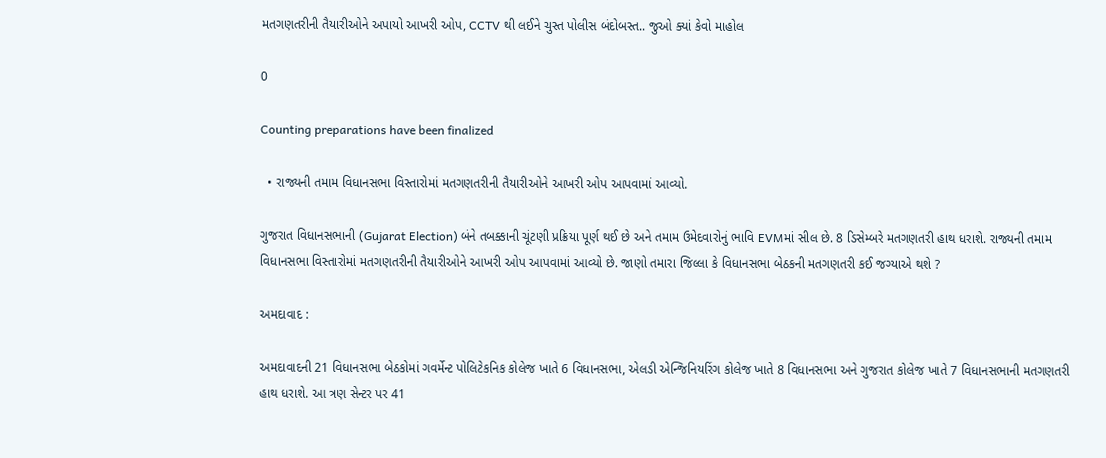મતગણતરીની તૈયારીઓને અપાયો આખરી ઓપ, CCTV થી લઈને ચુસ્ત પોલીસ બંદોબસ્ત.. જુઓ ક્યાં કેવો માહોલ

0

Counting preparations have been finalized

  • રાજ્યની તમામ વિધાનસભા વિસ્તારોમાં મતગણતરીની તૈયારીઓને આખરી ઓપ આપવામાં આવ્યો.

ગુજરાત વિધાનસભાની (Gujarat Election) બંને તબક્કાની ચૂંટણી પ્રક્રિયા પૂર્ણ થઈ છે અને તમામ ઉમેદવારોનું ભાવિ EVMમાં સીલ છે. 8 ડિસેમ્બરે મતગણતરી હાથ ધરાશે. રાજ્યની તમામ વિધાનસભા વિસ્તારોમાં મતગણતરીની તૈયારીઓને આખરી ઓપ આપવામાં આવ્યો છે. જાણો તમારા જિલ્લા કે વિધાનસભા બેઠકની મતગણતરી કઈ જગ્યાએ થશે ?

અમદાવાદ :

અમદાવાદની 21 વિધાનસભા બેઠકોમાં ગવર્મેન્ટ પોલિટેકનિક કોલેજ ખાતે 6 વિધાનસભા, એલડી એન્જિનિયરિંગ કોલેજ ખાતે 8 વિધાનસભા અને ગુજરાત કોલેજ ખાતે 7 વિધાનસભાની મતગણતરી હાથ ધરાશે. આ ત્રણ સેન્ટર પર 41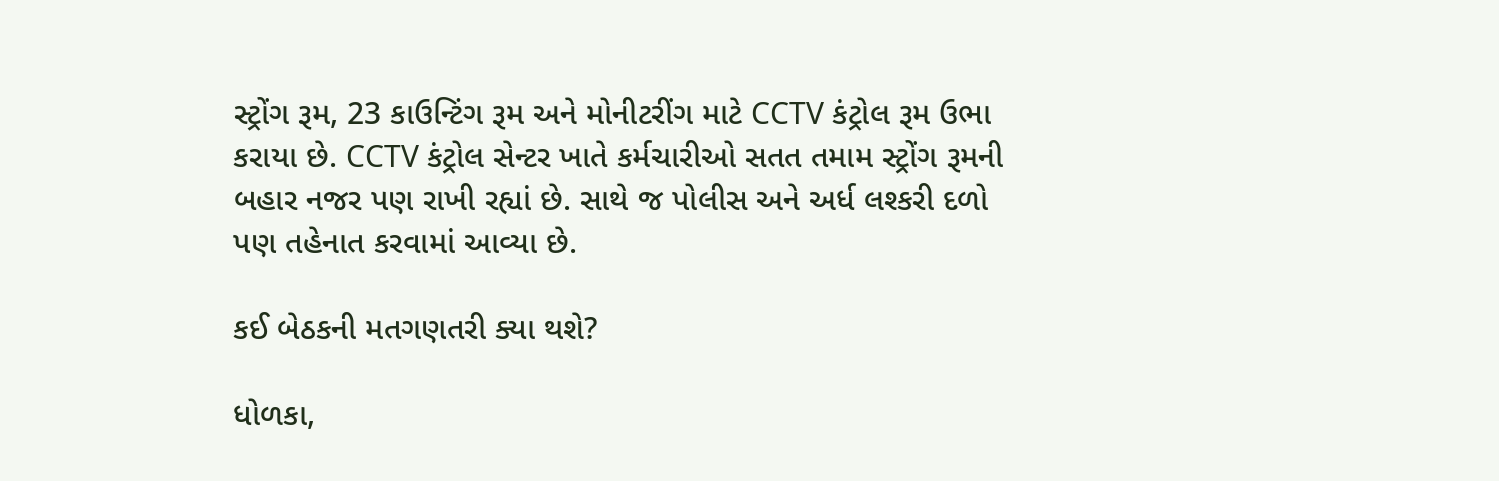સ્ટ્રોંગ રૂમ, 23 કાઉન્ટિંગ રૂમ અને મોનીટરીંગ માટે CCTV કંટ્રોલ રૂમ ઉભા કરાયા છે. CCTV કંટ્રોલ સેન્ટર ખાતે કર્મચારીઓ સતત તમામ સ્ટ્રોંગ રૂમની બહાર નજર પણ રાખી રહ્યાં છે. સાથે જ પોલીસ અને અર્ધ લશ્કરી દળો પણ તહેનાત કરવામાં આવ્યા છે.

કઈ બેઠકની મતગણતરી ક્યા થશે?

ધોળકા,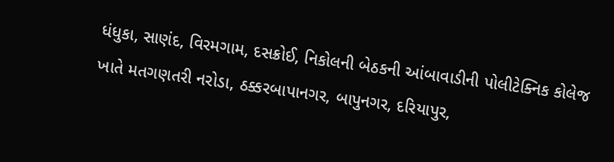ધંધુકા, સાણંદ, વિરમગામ, દસક્રોઈ, નિકોલની બેઠકની આંબાવાડીની પોલીટેક્નિક કોલેજ ખાતે મતગણતરી નરોડા, ઠક્કરબાપાનગર, બાપુનગર, દરિયાપુર,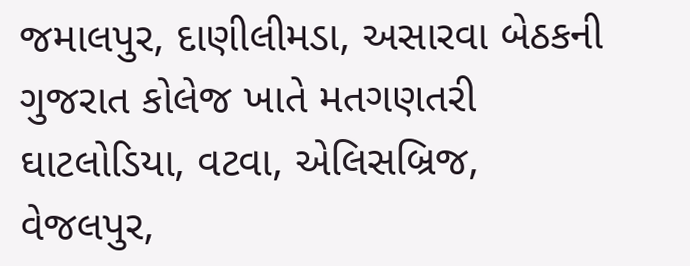જમાલપુર, દાણીલીમડા, અસારવા બેઠકની ગુજરાત કોલેજ ખાતે મતગણતરી ઘાટલોડિયા, વટવા, એલિસબ્રિજ, વેજલપુર,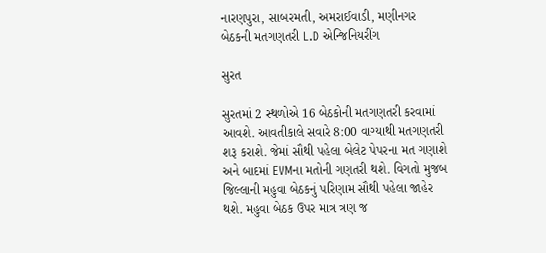નારણપુરા, સાબરમતી, અમરાઈવાડી, મણીનગર બેઠકની મતગણતરી L.D એન્જિનિયરીંગ

સુરત

સુરતમાં 2 સ્થળોએ 16 બેઠકોની મતગણતરી કરવામાં આવશે. આવતીકાલે સવારે 8:00 વાગ્યાથી મતગણતરી શરૂ કરાશે. જેમાં સૌથી પહેલા બેલેટ પેપરના મત ગણાશે અને બાદમાં EVMના મતોની ગણતરી થશે. વિગતો મુજબ જિલ્લાની મહુવા બેઠકનું પરિણામ સૌથી પહેલા જાહેર થશે. મહુવા બેઠક ઉપર માત્ર ત્રણ જ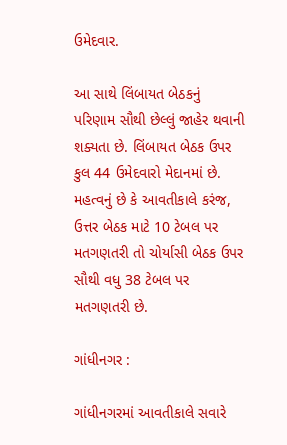ઉમેદવાર.

આ સાથે લિંબાયત બેઠકનું પરિણામ સૌથી છેલ્લું જાહેર થવાની શક્યતા છે. લિંબાયત બેઠક ઉપર કુલ 44 ઉમેદવારો મેદાનમાં છે. મહત્વનું છે કે આવતીકાલે કરંજ, ઉત્તર બેઠક માટે 10 ટેબલ પર મતગણતરી તો ચોર્યાસી બેઠક ઉપર સૌથી વધુ 38 ટેબલ પર મતગણતરી છે.

ગાંધીનગર :

ગાંધીનગરમાં આવતીકાલે સવારે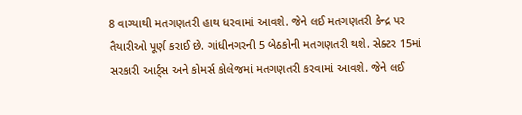8 વાગ્યાથી મતગણતરી હાથ ધરવામાં આવશે. જેને લઈ મતગણતરી કેન્દ્ર પર તૈયારીઓ પૂર્ણ કરાઈ છે. ગાંધીનગરની 5 બેઠકોની મતગણતરી થશે. સેક્ટર 15માં સરકારી આર્ટ્સ અને કોમર્સ કોલેજમાં મતગણતરી કરવામાં આવશે. જેને લઈ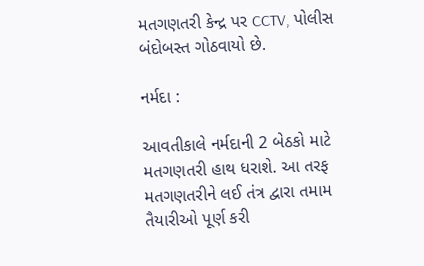મતગણતરી કેન્દ્ર પર CCTV, પોલીસ બંદોબસ્ત ગોઠવાયો છે.

નર્મદા :

આવતીકાલે નર્મદાની 2 બેઠકો માટે મતગણતરી હાથ ધરાશે. આ તરફ મતગણતરીને લઈ તંત્ર દ્વારા તમામ તૈયારીઓ પૂર્ણ કરી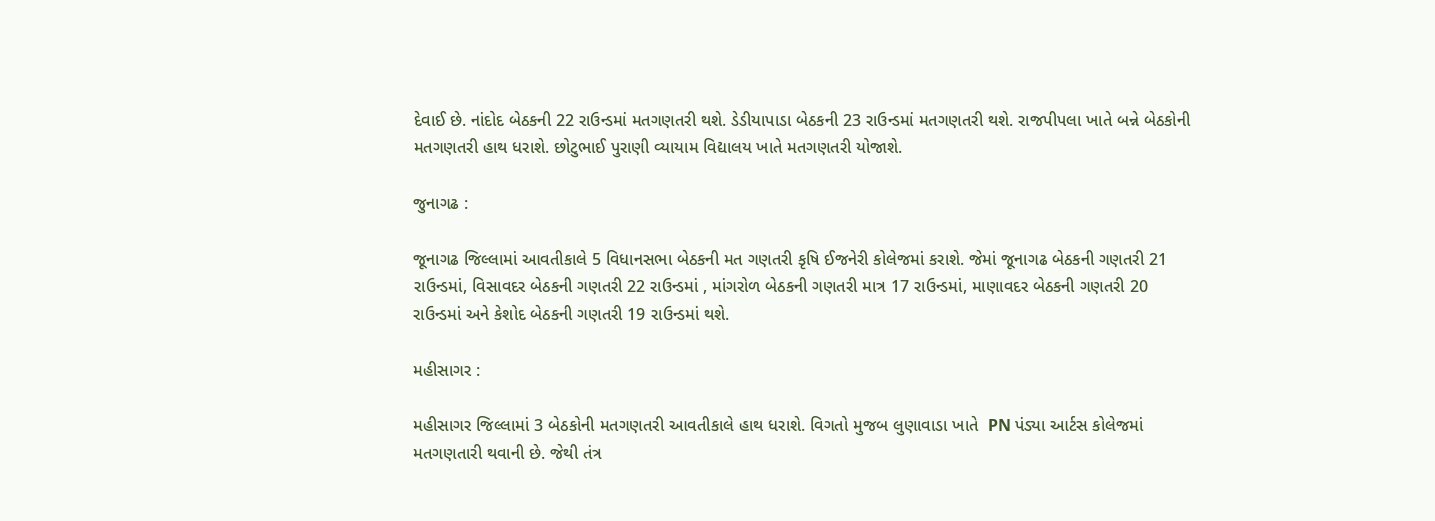દેવાઈ છે. નાંદોદ બેઠકની 22 રાઉન્ડમાં મતગણતરી થશે. ડેડીયાપાડા બેઠકની 23 રાઉન્ડમાં મતગણતરી થશે. રાજપીપલા ખાતે બન્ને બેઠકોની મતગણતરી હાથ ધરાશે. છોટુભાઈ પુરાણી વ્યાયામ વિદ્યાલય ખાતે મતગણતરી યોજાશે.

જુનાગઢ :

જૂનાગઢ જિલ્લામાં આવતીકાલે 5 વિધાનસભા બેઠકની મત ગણતરી કૃષિ ઈજનેરી કોલેજમાં કરાશે. જેમાં જૂનાગઢ બેઠકની ગણતરી 21 રાઉન્ડમાં, વિસાવદર બેઠકની ગણતરી 22 રાઉન્ડમાં , માંગરોળ બેઠકની ગણતરી માત્ર 17 રાઉન્ડમાં, માણાવદર બેઠકની ગણતરી 20 રાઉન્ડમાં અને કેશોદ બેઠકની ગણતરી 19 રાઉન્ડમાં થશે.

મહીસાગર :

મહીસાગર જિલ્લામાં 3 બેઠકોની મતગણતરી આવતીકાલે હાથ ધરાશે. વિગતો મુજબ લુણાવાડા ખાતે  PN પંડ્યા આર્ટસ કોલેજમાં મતગણતારી થવાની છે. જેથી તંત્ર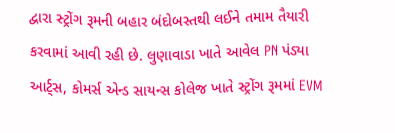દ્વારા સ્ટ્રોંગ રૂમની બહાર બંદોબસ્તથી લઈને તમામ તૈયારી કરવામાં આવી રહી છે. લુણાવાડા ખાતે આવેલ PN પંડ્યા આર્ટ્સ, કોમર્સ એન્ડ સાયન્સ કોલેજ ખાતે સ્ટ્રોંગ રૂમમાં EVM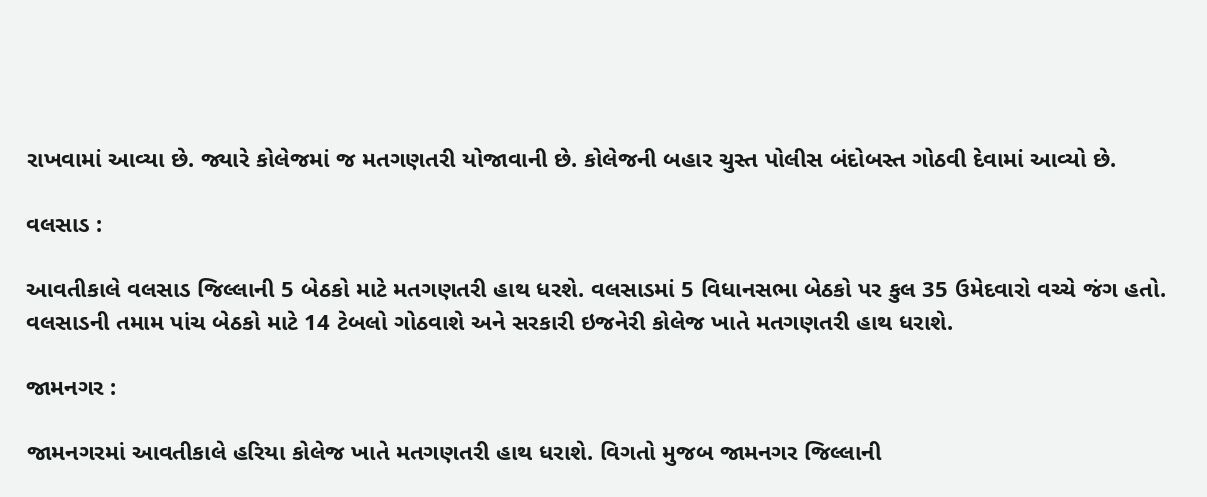રાખવામાં આવ્યા છે. જ્યારે કોલેજમાં જ મતગણતરી યોજાવાની છે. કોલેજની બહાર ચુસ્ત પોલીસ બંદોબસ્ત ગોઠવી દેવામાં આવ્યો છે.

વલસાડ :

આવતીકાલે વલસાડ જિલ્લાની 5 બેઠકો માટે મતગણતરી હાથ ધરશે. વલસાડમાં 5 વિધાનસભા બેઠકો પર કુલ 35 ઉમેદવારો વચ્ચે જંગ હતો. વલસાડની તમામ પાંચ બેઠકો માટે 14 ટેબલો ગોઠવાશે અને સરકારી ઇજનેરી કોલેજ ખાતે મતગણતરી હાથ ધરાશે.

જામનગર :

જામનગરમાં આવતીકાલે હરિયા કોલેજ ખાતે મતગણતરી હાથ ધરાશે. વિગતો મુજબ જામનગર જિલ્લાની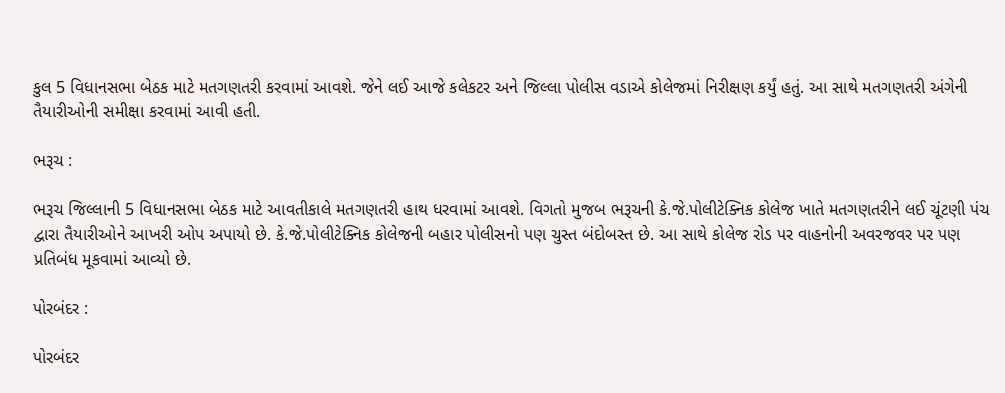કુલ 5 વિધાનસભા બેઠક માટે મતગણતરી કરવામાં આવશે. જેને લઈ આજે કલેકટર અને જિલ્લા પોલીસ વડાએ કોલેજમાં નિરીક્ષણ કર્યું હતું. આ સાથે મતગણતરી અંગેની તૈયારીઓની સમીક્ષા કરવામાં આવી હતી.

ભરૂચ :

ભરૂચ જિલ્લાની 5 વિધાનસભા બેઠક માટે આવતીકાલે મતગણતરી હાથ ધરવામાં આવશે. વિગતો મુજબ ભરૂચની કે.જે.પોલીટેક્નિક કોલેજ ખાતે મતગણતરીને લઈ ચૂંટણી પંચ દ્વારા તૈયારીઓને આખરી ઓપ અપાયો છે. કે.જે.પોલીટેક્નિક કોલેજની બહાર પોલીસનો પણ ચુસ્ત બંદોબસ્ત છે. આ સાથે કોલેજ રોડ પર વાહનોની અવરજવર પર પણ પ્રતિબંધ મૂકવામાં આવ્યો છે.

પોરબંદર :

પોરબંદર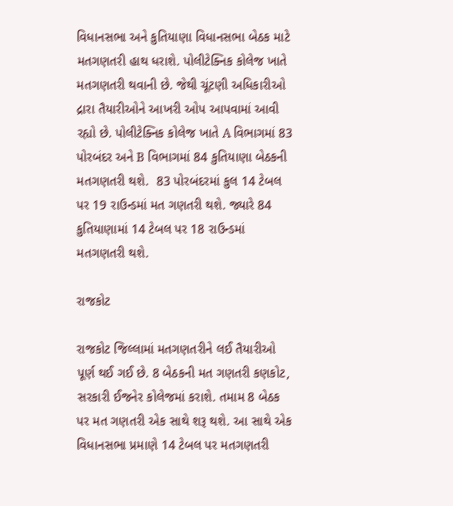વિધાનસભા અને કુતિયાણા વિધાનસભા બેઠક માટે મતગણતરી હાથ ધરાશે. પોલીટેક્નિક કોલેજ ખાતે મતગણતરી થવાની છે. જેથી ચૂંટણી અધિકારીઓ દ્રારા તૈયારીઓને આખરી ઓપ આપવામાં આવી રહ્યો છે. પોલીટેક્નિક કોલેજ ખાતે A વિભાગમાં 83 પોરબંદર અને B વિભાગમાં 84 કુતિયાણા બેઠકની મતગણતરી થશે.  83 પોરબંદરમાં કુલ 14 ટેબલ પર 19 રાઉન્ડમાં મત ગણતરી થશે. જ્યારે 84 કુતિયાણામાં 14 ટેબલ પર 18 રાઉન્ડમાં મતગણતરી થશે.

રાજકોટ

રાજકોટ જિલ્લામાં મતગણતરીને લઈ તૈયારીઓ પૂર્ણ થઈ ગઈ છે. 8 બેઠકની મત ગણતરી કણકોટ,  સરકારી ઈજનેર કોલેજમાં કરાશે. તમામ 8 બેઠક પર મત ગણતરી એક સાથે શરૂ થશે. આ સાથે એક વિધાનસભા પ્રમાણે 14 ટેબલ પર મતગણતરી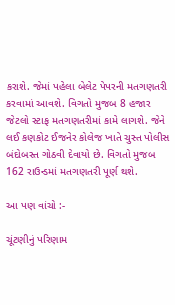કરાશે. જેમાં પહેલા બેલેટ પેપરની મતગણતરી કરવામાં આવશે. વિગતો મુજબ 8 હજાર જેટલો સ્ટાફ મતગણતરીમાં કામે લાગશે. જેને લઈ કણકોટ ઈજનેર કોલેજ ખાતે ચુસ્ત પોલીસ બંદોબસ્ત ગોઠવી દેવાયો છે. વિગતો મુજબ 162 રાઉન્ડમાં મતગણતરી પૂર્ણ થશે.

આ પણ વાંચો :-

ચૂંટણીનું પરિણામ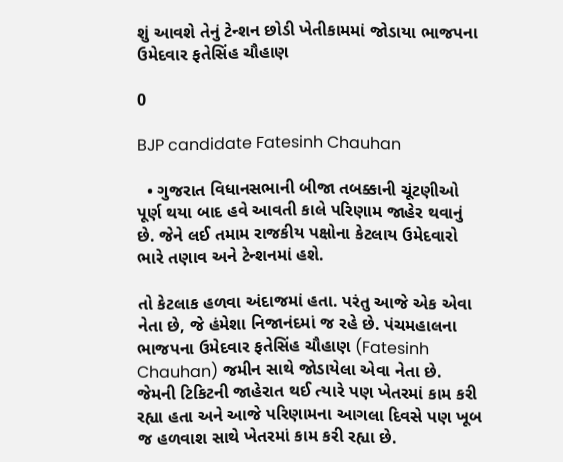શું આવશે તેનું ટેન્શન છોડી ખેતીકામમાં જોડાયા ભાજપના ઉમેદવાર ફતેસિંહ ચૌહાણ

0

BJP candidate Fatesinh Chauhan

  • ગુજરાત વિધાનસભાની બીજા તબક્કાની ચૂંટણીઓ પૂર્ણ થયા બાદ હવે આવતી કાલે પરિણામ જાહેર થવાનું છે. જેને લઈ તમામ રાજકીય પક્ષોના કેટલાય ઉમેદવારો ભારે તણાવ અને ટેન્શનમાં હશે.

તો કેટલાક હળવા અંદાજમાં હતા. પરંતુ આજે એક એવા નેતા છે, જે હંમેશા નિજાનંદમાં જ રહે છે. પંચમહાલના ભાજપના ઉમેદવાર ફતેસિંહ ચૌહાણ (Fatesinh Chauhan) જમીન સાથે જોડાયેલા એવા નેતા છે. જેમની ટિકિટની જાહેરાત થઈ ત્યારે પણ ખેતરમાં કામ કરી રહ્યા હતા અને આજે પરિણામના આગલા દિવસે પણ ખૂબ જ હળવાશ સાથે ખેતરમાં કામ કરી રહ્યા છે.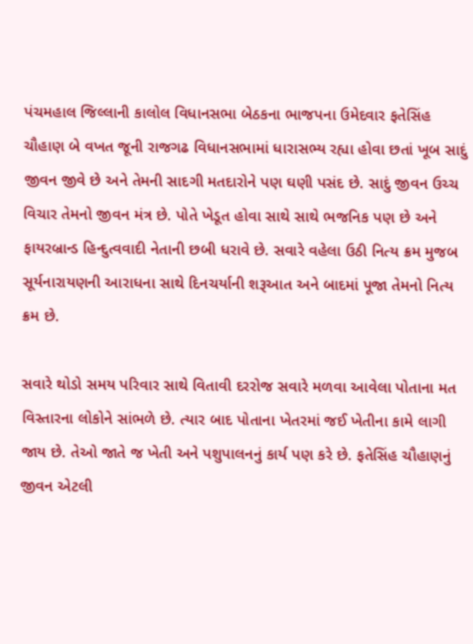પંચમહાલ જિલ્લાની કાલોલ વિધાનસભા બેઠકના ભાજપના ઉમેદવાર ફતેસિંહ ચૌહાણ બે વખત જૂની રાજગઢ વિધાનસભામાં ધારાસભ્ય રહ્યા હોવા છતાં ખૂબ સાદું જીવન જીવે છે અને તેમની સાદગી મતદારોને પણ ઘણી પસંદ છે. સાદું જીવન ઉચ્ચ વિચાર તેમનો જીવન મંત્ર છે. પોતે ખેડૂત હોવા સાથે સાથે ભજનિક પણ છે અને ફાયરબ્રાન્ડ હિન્દુત્વવાદી નેતાની છબી ધરાવે છે. સવારે વહેલા ઉઠી નિત્ય ક્રમ મુજબ સૂર્યનારાયણની આરાધના સાથે દિનચર્યાની શરૂઆત અને બાદમાં પૂજા તેમનો નિત્ય ક્રમ છે.

સવારે થોડો સમય પરિવાર સાથે વિતાવી દરરોજ સવારે મળવા આવેલા પોતાના મત વિસ્તારના લોકોને સાંભળે છે. ત્યાર બાદ પોતાના ખેતરમાં જઈ ખેતીના કામે લાગી જાય છે. તેઓ જાતે જ ખેતી અને પશુપાલનનું કાર્ય પણ કરે છે. ફતેસિંહ ચૌહાણનું જીવન એટલી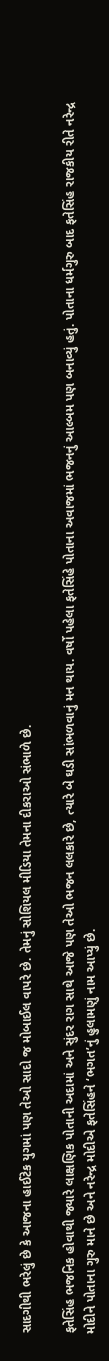સાદગીથી ભરેલું છે કે આજના હાઈટેક યુગમાં પણ તેઓ સાદો જ મોબાઈલ વાપરે છે. તેમનું સોશિયલ મીડિયા તેમના દીકરાઓ સંભાળે છે.

ફતેસિંહ ભજનિક હોવાથી જ્યારે લાક્ષણિક પોતાની અદામાં અને સુંદર રાગ સાથે આજે પણ તેઓ ભજન લલકારે છે, ત્યારે બે ઘડી સાંભળવાનું મન થાય. વર્ષો પહેલા ફતેસિંહે પોતાના અવાજમાં ભજનનું આલ્બમ પણ બનાવ્યું હતું. પોતાના ધર્મગુરુ બાદ ફતેસિંહ રાજકીય રીતે નરેન્દ્ર મોદીને પોતાના ગુરુ માને છે અને નરેન્દ્ર મોદીએ ફતેસિંહને ‘ભગત’નું હુલામણું નામ આપ્યું છે.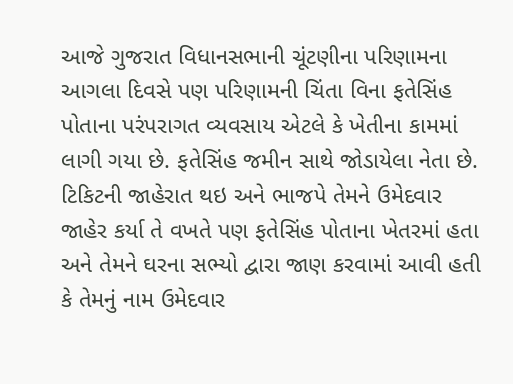આજે ગુજરાત વિધાનસભાની ચૂંટણીના પરિણામના આગલા દિવસે પણ પરિણામની ચિંતા વિના ફતેસિંહ પોતાના પરંપરાગત વ્યવસાય એટલે કે ખેતીના કામમાં લાગી ગયા છે. ફતેસિંહ જમીન સાથે જોડાયેલા નેતા છે. ટિકિટની જાહેરાત થઇ અને ભાજપે તેમને ઉમેદવાર જાહેર કર્યા તે વખતે પણ ફતેસિંહ પોતાના ખેતરમાં હતા અને તેમને ઘરના સભ્યો દ્વારા જાણ કરવામાં આવી હતી કે તેમનું નામ ઉમેદવાર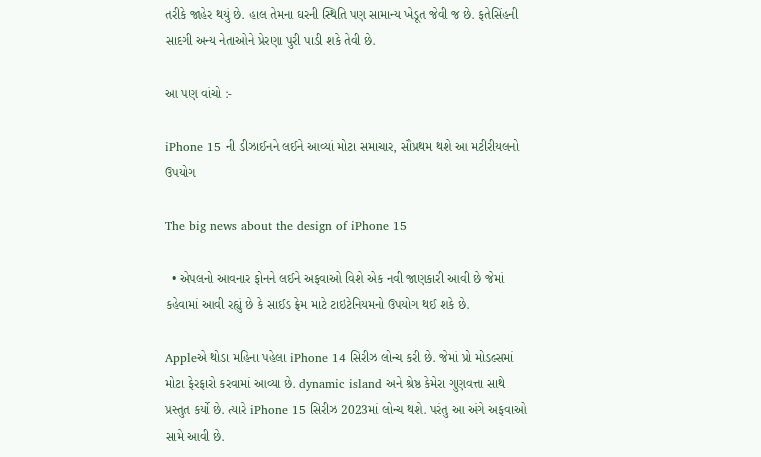તરીકે જાહેર થયું છે. હાલ તેમના ઘરની સ્થિતિ પણ સામાન્ય ખેડૂત જેવી જ છે. ફતેસિંહની સાદગી અન્ય નેતાઓને પ્રેરણા પુરી પાડી શકે તેવી છે.

આ પણ વાંચો :-

iPhone 15 ની ડીઝાઈનને લઈને આવ્યાં મોટા સમાચાર, સૌપ્રથમ થશે આ મટીરીયલનો ઉપયોગ

The big news about the design of iPhone 15

  • એપલનો આવનાર ફોનને લઈને અફવાઓ વિશે એક નવી જાણકારી આવી છે જેમાં કહેવામાં આવી રહ્યું છે કે સાઈડ ફ્રેમ માટે ટાઇટેનિયમનો ઉપયોગ થઈ શકે છે.

Appleએ થોડા મહિના પહેલા iPhone 14 સિરીઝ લોન્ચ કરી છે. જેમાં પ્રો મોડલ્સમાં મોટા ફેરફારો કરવામાં આવ્યા છે. dynamic island અને શ્રેષ્ઠ કેમેરા ગુણવત્તા સાથે પ્રસ્તુત કર્યો છે. ત્યારે iPhone 15 સિરીઝ 2023માં લોન્ચ થશે. પરંતુ આ અંગે અફવાઓ સામે આવી છે.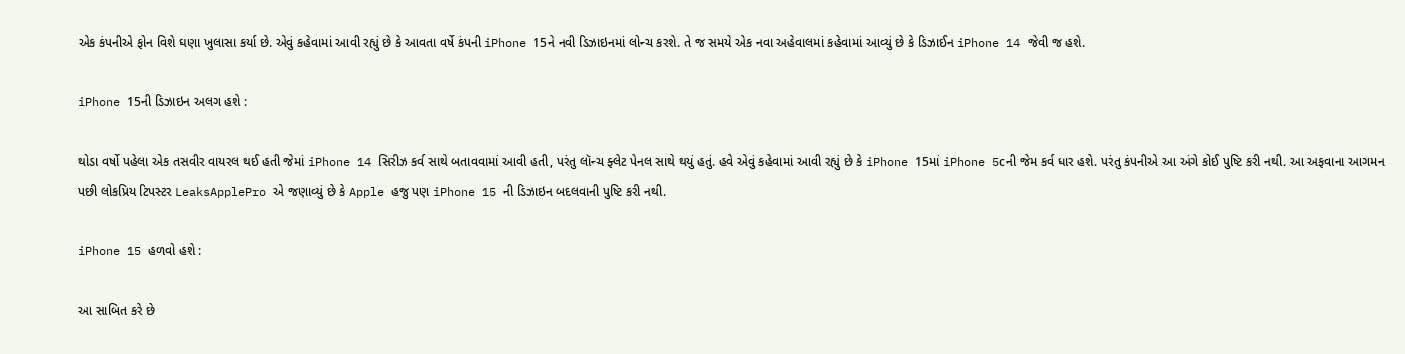એક કંપનીએ ફોન વિશે ઘણા ખુલાસા કર્યા છે. એવું કહેવામાં આવી રહ્યું છે કે આવતા વર્ષે કંપની iPhone 15ને નવી ડિઝાઇનમાં લોન્ચ કરશે. તે જ સમયે એક નવા અહેવાલમાં કહેવામાં આવ્યું છે કે ડિઝાઈન iPhone 14 જેવી જ હશે.

iPhone 15ની ડિઝાઇન અલગ હશે :

થોડા વર્ષો પહેલા એક તસવીર વાયરલ થઈ હતી જેમાં iPhone 14 સિરીઝ કર્વ સાથે બતાવવામાં આવી હતી, પરંતુ લૉન્ચ ફ્લેટ પેનલ સાથે થયું હતું. હવે એવું કહેવામાં આવી રહ્યું છે કે iPhone 15માં iPhone 5cની જેમ કર્વ ધાર હશે. પરંતુ કંપનીએ આ અંગે કોઈ પુષ્ટિ કરી નથી. આ અફવાના આગમન પછી લોકપ્રિય ટિપસ્ટર LeaksApplePro એ જણાવ્યું છે કે Apple હજુ પણ iPhone 15 ની ડિઝાઇન બદલવાની પુષ્ટિ કરી નથી.

iPhone 15 હળવો હશે :

આ સાબિત કરે છે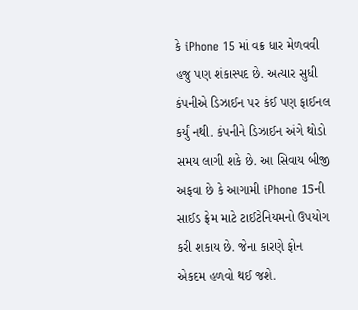કે iPhone 15 માં વક્ર ધાર મેળવવી હજુ પણ શંકાસ્પદ છે. અત્યાર સુધી કંપનીએ ડિઝાઈન પર કંઈ પણ ફાઈનલ કર્યું નથી. કંપનીને ડિઝાઈન અંગે થોડો સમય લાગી શકે છે. આ સિવાય બીજી અફવા છે કે આગામી iPhone 15ની સાઈડ ફ્રેમ માટે ટાઈટેનિયમનો ઉપયોગ કરી શકાય છે. જેના કારણે ફોન એકદમ હળવો થઈ જશે.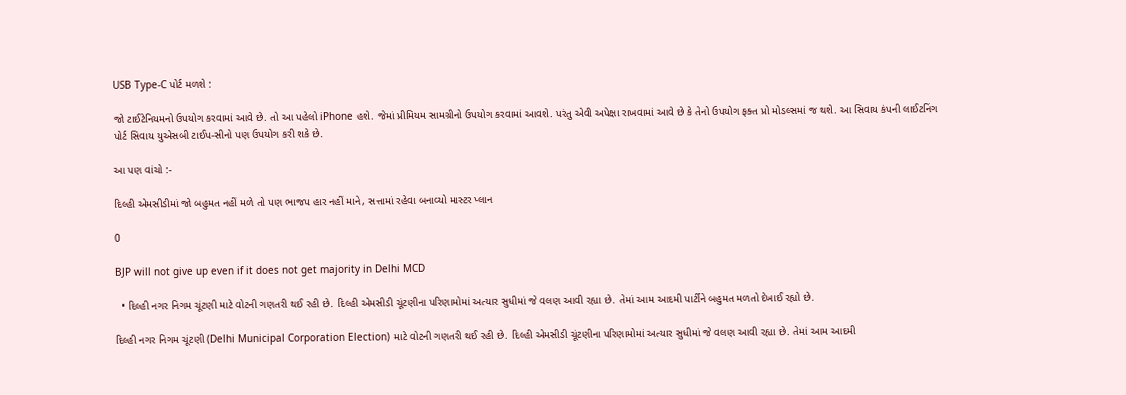USB Type-C પોર્ટ મળશે :

જો ટાઈટેનિયમનો ઉપયોગ કરવામાં આવે છે. તો આ પહેલો iPhone હશે. જેમાં પ્રીમિયમ સામગ્રીનો ઉપયોગ કરવામાં આવશે. પરંતુ એવી અપેક્ષા રાખવામાં આવે છે કે તેનો ઉપયોગ ફક્ત પ્રો મોડલ્સમાં જ થશે. આ સિવાય કંપની લાઈટનિંગ પોર્ટ સિવાય યુએસબી ટાઈપ-સીનો પણ ઉપયોગ કરી શકે છે.

આ પણ વાંચો :-

દિલ્હી એમસીડીમાં જો બહુમત નહીં મળે તો પણ ભાજપ હાર નહીં માને, સત્તામાં રહેવા બનાવ્યો માસ્ટર પ્લાન

0

BJP will not give up even if it does not get majority in Delhi MCD

  • દિલ્હી નગર નિગમ ચૂંટણી માટે વોટની ગણતરી થઈ રહી છે. દિલ્હી એમસીડી ચૂંટણીના પરિણામોમાં અત્યાર સુધીમાં જે વલણ આવી રહ્યા છે. તેમાં આમ આદમી પાર્ટીને બહુમત મળતો દેખાઈ રહ્યો છે.

દિલ્હી નગર નિગમ ચૂંટણી (Delhi Municipal Corporation Election) માટે વોટની ગણતરી થઈ રહી છે. દિલ્હી એમસીડી ચૂંટણીના પરિણામોમાં અત્યાર સુધીમાં જે વલણ આવી રહ્યા છે. તેમાં આમ આદમી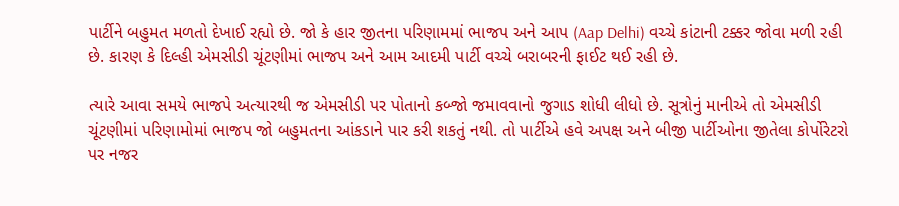પાર્ટીને બહુમત મળતો દેખાઈ રહ્યો છે. જો કે હાર જીતના પરિણામમાં ભાજપ અને આપ (Aap Delhi) વચ્ચે કાંટાની ટક્કર જોવા મળી રહી છે. કારણ કે દિલ્હી એમસીડી ચૂંટણીમાં ભાજપ અને આમ આદમી પાર્ટી વચ્ચે બરાબરની ફાઈટ થઈ રહી છે.

ત્યારે આવા સમયે ભાજપે અત્યારથી જ એમસીડી પર પોતાનો કબ્જો જમાવવાનો જુગાડ શોધી લીધો છે. સૂત્રોનું માનીએ તો એમસીડી ચૂંટણીમાં પરિણામોમાં ભાજપ જો બહુમતના આંકડાને પાર કરી શકતું નથી. તો પાર્ટીએ હવે અપક્ષ અને બીજી પાર્ટીઓના જીતેલા કોર્પોરેટરો પર નજર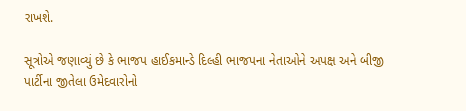રાખશે.

સૂત્રોએ જણાવ્યું છે કે ભાજપ હાઈકમાન્ડે દિલ્હી ભાજપના નેતાઓને અપક્ષ અને બીજી પાર્ટીના જીતેલા ઉમેદવારોનો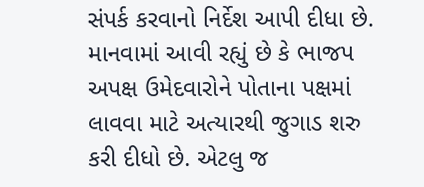સંપર્ક કરવાનો નિર્દેશ આપી દીધા છે. માનવામાં આવી રહ્યું છે કે ભાજપ અપક્ષ ઉમેદવારોને પોતાના પક્ષમાં લાવવા માટે અત્યારથી જુગાડ શરુ કરી દીધો છે. એટલુ જ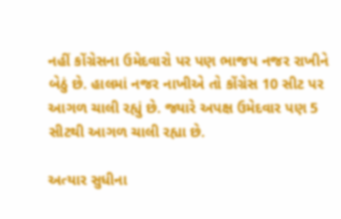નહીં કોંગ્રેસના ઉમેદવારો પર પણ ભાજપ નજર રાખીને બેઠું છે. હાલમાં નજર નાખીએ તો કોંગ્રેસ 10 સીટ પર આગળ ચાલી રહ્યું છે. જ્યારે અપક્ષ ઉમેદવાર પણ 5 સીટથી આગળ ચાલી રહ્યા છે.

અત્યાર સુધીના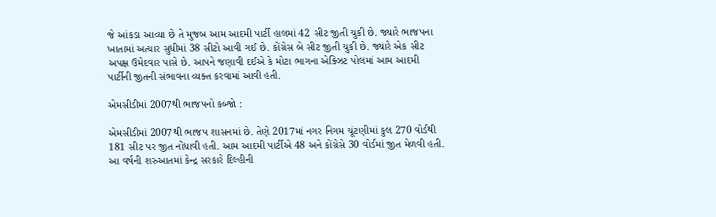જે આંકડા આવ્યા છે તે મુજબ આમ આદમી પાર્ટી હાલમાં 42 સીટ જીતી ચુકી છે. જ્યારે ભાજપના ખાતામાં અત્યાર સુધીમાં 38 સીટો આવી ગઈ છે. કોંગ્રેસ બે સીટ જીતી ચુકી છે. જ્યારે એક સીટ અપક્ષ ઉમેદવાર પાસે છે. આપને જણાવી દઈએ કે મોટા ભાગના એક્ઝિટ પોલમાં આમ આદમી પાર્ટીની જીતની સંભાવના વ્યક્ત કરવામાં આવી હતી.

એમસીડીમાં 2007થી ભાજપનો કબ્જો :

એમસીડીમાં 2007થી ભાજપ શાસનમાં છે. તેણે 2017માં નગર નિગમ ચૂંટણીમાં કુલ 270 વોર્ડથી 181 સીટ પર જીત નોંધાવી હતી. આમ આદમી પાર્ટીએ 48 અને કોંગ્રેસે 30 વોર્ડમાં જીત મેળવી હતી. આ વર્ષની શરુઆતમાં કેન્દ્ર સરકારે દિલ્હીની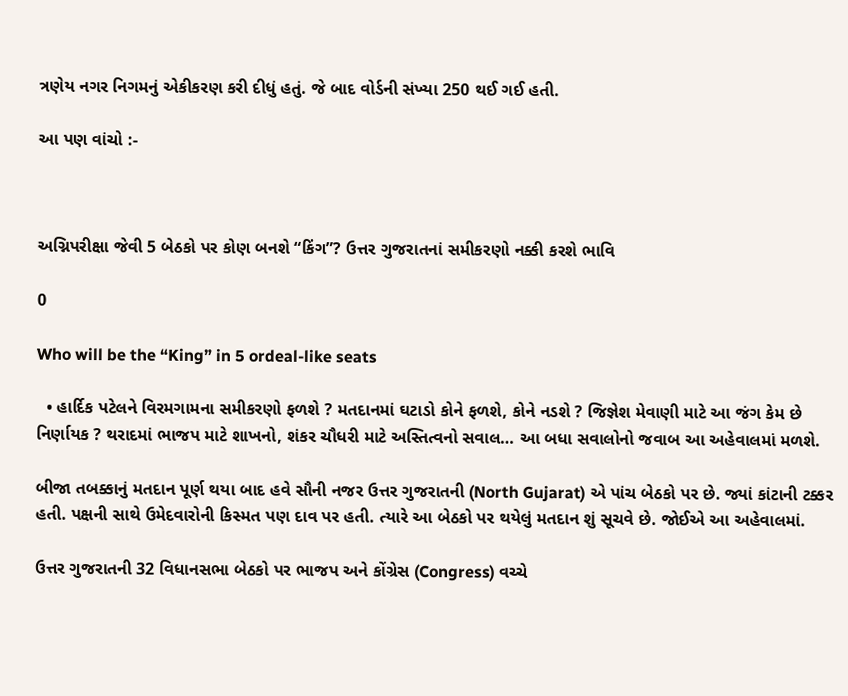ત્રણેય નગર નિગમનું એકીકરણ કરી દીધું હતું. જે બાદ વોર્ડની સંખ્યા 250 થઈ ગઈ હતી.

આ પણ વાંચો :-



અગ્નિપરીક્ષા જેવી 5 બેઠકો પર કોણ બનશે “કિંગ”? ઉત્તર ગુજરાતનાં સમીકરણો નક્કી કરશે ભાવિ

0

Who will be the “King” in 5 ordeal-like seats

  • હાર્દિક પટેલને વિરમગામના સમીકરણો ફળશે ? મતદાનમાં ઘટાડો કોને ફળશે, કોને નડશે ? જિજ્ઞેશ મેવાણી માટે આ જંગ કેમ છે નિર્ણાયક ? થરાદમાં ભાજપ માટે શાખનો, શંકર ચૌધરી માટે અસ્તિત્વનો સવાલ… આ બધા સવાલોનો જવાબ આ અહેવાલમાં મળશે.

બીજા તબક્કાનું મતદાન પૂર્ણ થયા બાદ હવે સૌની નજર ઉત્તર ગુજરાતની (North Gujarat) એ પાંચ બેઠકો પર છે. જ્યાં કાંટાની ટક્કર હતી. પક્ષની સાથે ઉમેદવારોની કિસ્મત પણ દાવ પર હતી. ત્યારે આ બેઠકો પર થયેલું મતદાન શું સૂચવે છે. જોઈએ આ અહેવાલમાં.

ઉત્તર ગુજરાતની 32 વિધાનસભા બેઠકો પર ભાજપ અને કોંગ્રેસ (Congress) વચ્ચે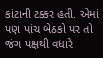કાંટાની ટક્કર હતી. એમાં પણ પાંચ બેઠકો પર તો જંગ પક્ષથી વધારે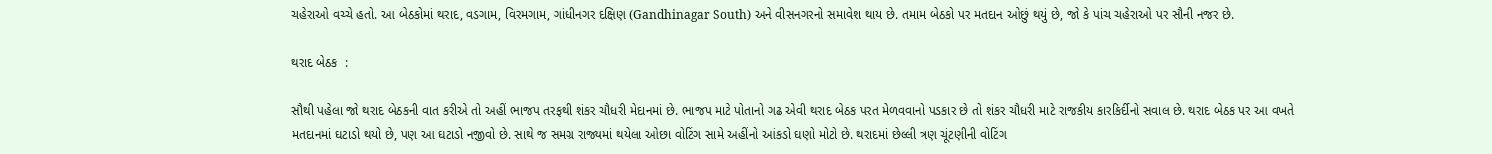ચહેરાઓ વચ્ચે હતો. આ બેઠકોમાં થરાદ, વડગામ, વિરમગામ, ગાંધીનગર દક્ષિણ (Gandhinagar South) અને વીસનગરનો સમાવેશ થાય છે. તમામ બેઠકો પર મતદાન ઓછું થયું છે, જો કે પાંચ ચહેરાઓ પર સૌની નજર છે.

થરાદ બેઠક  :

સૌથી પહેલા જો થરાદ બેઠકની વાત કરીએ તો અહીં ભાજપ તરફથી શંકર ચૌધરી મેદાનમાં છે. ભાજપ માટે પોતાનો ગઢ એવી થરાદ બેઠક પરત મેળવવાનો પડકાર છે તો શંકર ચૌધરી માટે રાજકીય કારકિર્દીનો સવાલ છે. થરાદ બેઠક પર આ વખતે મતદાનમાં ઘટાડો થયો છે, પણ આ ઘટાડો નજીવો છે. સાથે જ સમગ્ર રાજ્યમાં થયેલા ઓછા વોટિંગ સામે અહીંનો આંકડો ઘણો મોટો છે. થરાદમાં છેલ્લી ત્રણ ચૂંટણીની વોટિંગ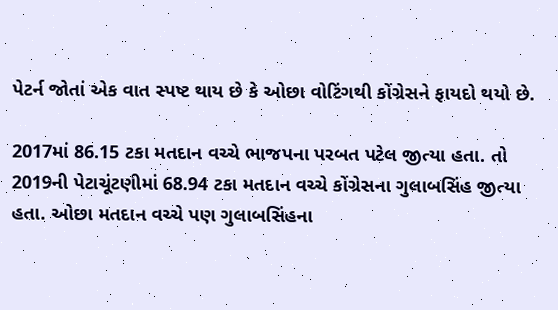પેટર્ન જોતાં એક વાત સ્પષ્ટ થાય છે કે ઓછા વોટિંગથી કોંગ્રેસને ફાયદો થયો છે.

2017માં 86.15 ટકા મતદાન વચ્ચે ભાજપના પરબત પટેલ જીત્યા હતા. તો 2019ની પેટાચૂંટણીમાં 68.94 ટકા મતદાન વચ્ચે કોંગ્રેસના ગુલાબસિંહ જીત્યા હતા. ઓછા મતદાન વચ્ચે પણ ગુલાબસિંહના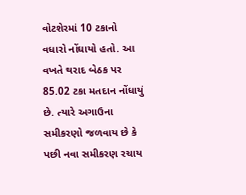વોટશેરમાં 10 ટકાનો વધારો નોંઘાયો હતો. આ વખતે થરાદ બેઠક પર 85.02 ટકા મતદાન નોંધાયું છે. ત્યારે અગાઉના સમીકરણો જળવાય છે કે પછી નવા સમીકરણ રચાય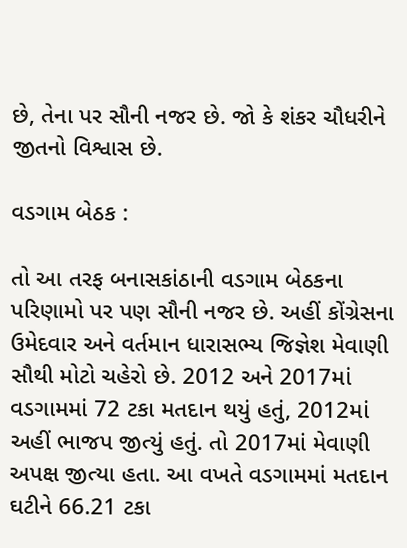છે, તેના પર સૌની નજર છે. જો કે શંકર ચૌધરીને જીતનો વિશ્વાસ છે.

વડગામ બેઠક :

તો આ તરફ બનાસકાંઠાની વડગામ બેઠકના પરિણામો પર પણ સૌની નજર છે. અહીં કોંગ્રેસના ઉમેદવાર અને વર્તમાન ધારાસભ્ય જિજ્ઞેશ મેવાણી સૌથી મોટો ચહેરો છે. 2012 અને 2017માં વડગામમાં 72 ટકા મતદાન થયું હતું, 2012માં અહીં ભાજપ જીત્યું હતું. તો 2017માં મેવાણી અપક્ષ જીત્યા હતા. આ વખતે વડગામમાં મતદાન ઘટીને 66.21 ટકા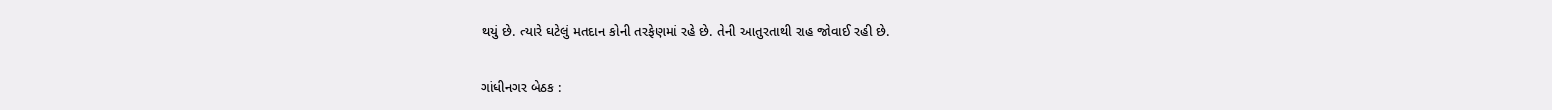થયું છે. ત્યારે ઘટેલું મતદાન કોની તરફેણમાં રહે છે. તેની આતુરતાથી રાહ જોવાઈ રહી છે.

ગાંધીનગર બેઠક :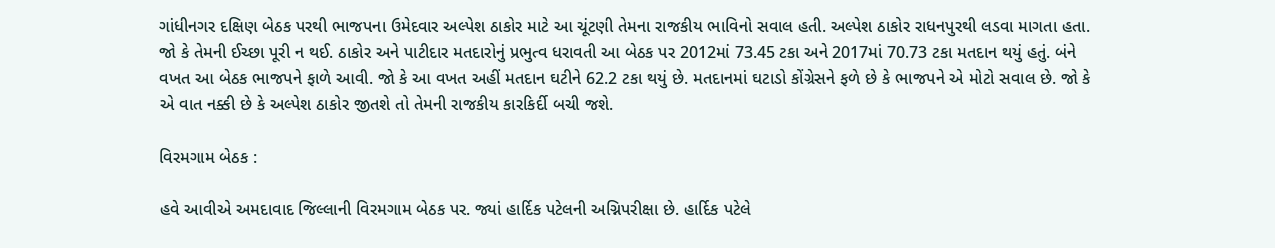ગાંધીનગર દક્ષિણ બેઠક પરથી ભાજપના ઉમેદવાર અલ્પેશ ઠાકોર માટે આ ચૂંટણી તેમના રાજકીય ભાવિનો સવાલ હતી. અલ્પેશ ઠાકોર રાધનપુરથી લડવા માગતા હતા. જો કે તેમની ઈચ્છા પૂરી ન થઈ. ઠાકોર અને પાટીદાર મતદારોનું પ્રભુત્વ ધરાવતી આ બેઠક પર 2012માં 73.45 ટકા અને 2017માં 70.73 ટકા મતદાન થયું હતું. બંને વખત આ બેઠક ભાજપને ફાળે આવી. જો કે આ વખત અહીં મતદાન ઘટીને 62.2 ટકા થયું છે. મતદાનમાં ઘટાડો કોંગ્રેસને ફળે છે કે ભાજપને એ મોટો સવાલ છે. જો કે એ વાત નક્કી છે કે અલ્પેશ ઠાકોર જીતશે તો તેમની રાજકીય કારકિર્દી બચી જશે.

વિરમગામ બેઠક :

હવે આવીએ અમદાવાદ જિલ્લાની વિરમગામ બેઠક પર. જ્યાં હાર્દિક પટેલની અગ્નિપરીક્ષા છે. હાર્દિક પટેલે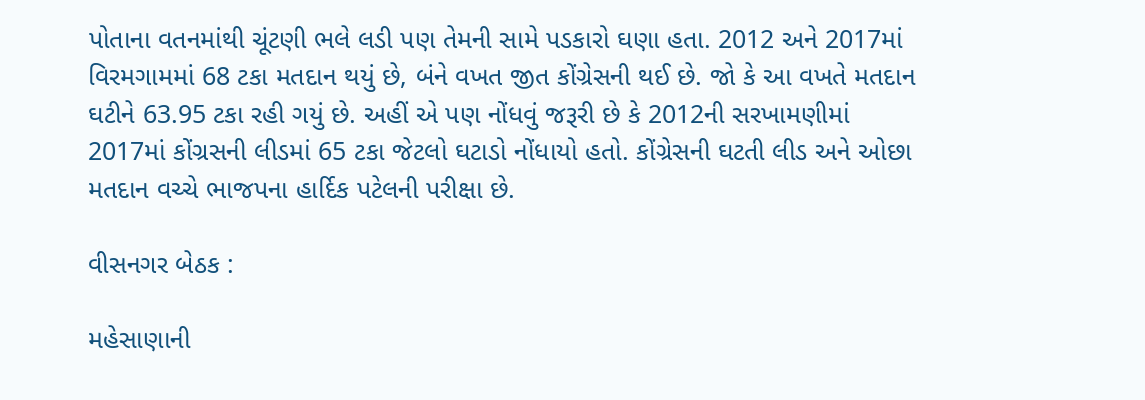પોતાના વતનમાંથી ચૂંટણી ભલે લડી પણ તેમની સામે પડકારો ઘણા હતા. 2012 અને 2017માં વિરમગામમાં 68 ટકા મતદાન થયું છે, બંને વખત જીત કોંગ્રેસની થઈ છે. જો કે આ વખતે મતદાન ઘટીને 63.95 ટકા રહી ગયું છે. અહીં એ પણ નોંધવું જરૂરી છે કે 2012ની સરખામણીમાં 2017માં કોંગ્રસની લીડમાં 65 ટકા જેટલો ઘટાડો નોંધાયો હતો. કોંગ્રેસની ઘટતી લીડ અને ઓછા મતદાન વચ્ચે ભાજપના હાર્દિક પટેલની પરીક્ષા છે.

વીસનગર બેઠક :

મહેસાણાની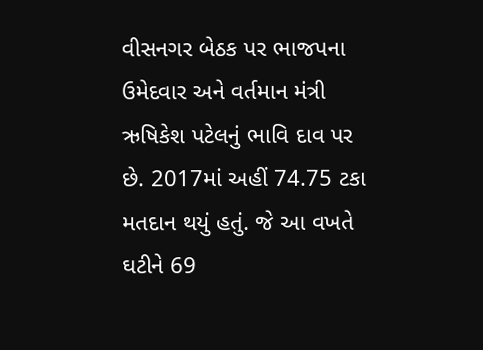વીસનગર બેઠક પર ભાજપના ઉમેદવાર અને વર્તમાન મંત્રી ઋષિકેશ પટેલનું ભાવિ દાવ પર છે. 2017માં અહીં 74.75 ટકા મતદાન થયું હતું. જે આ વખતે ઘટીને 69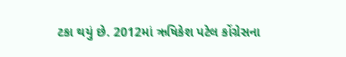ટકા થયું છે. 2012માં ઋષિકેશ પટેલ કોંગ્રેસના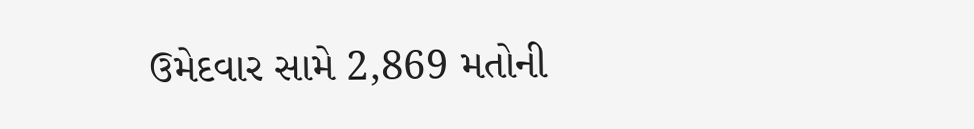ઉમેદવાર સામે 2,869 મતોની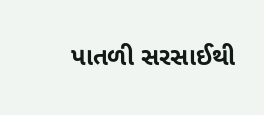પાતળી સરસાઈથી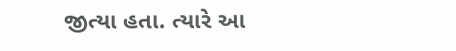જીત્યા હતા. ત્યારે આ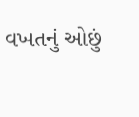વખતનું ઓછું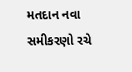મતદાન નવા સમીકરણો રચે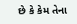છે કે કેમ તેના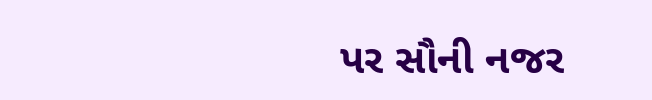પર સૌની નજર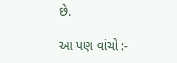છે.

આ પણ વાંચો :-